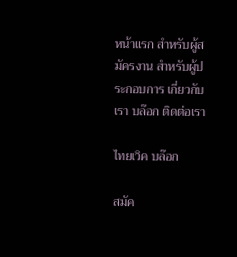หน้าแรก สำหรับผู้สมัครงาน สำหรับผู้ประกอบการ เกี่ยวกับเรา บล๊อก ติดต่อเรา

ไทยเวิค บล๊อก

สมัค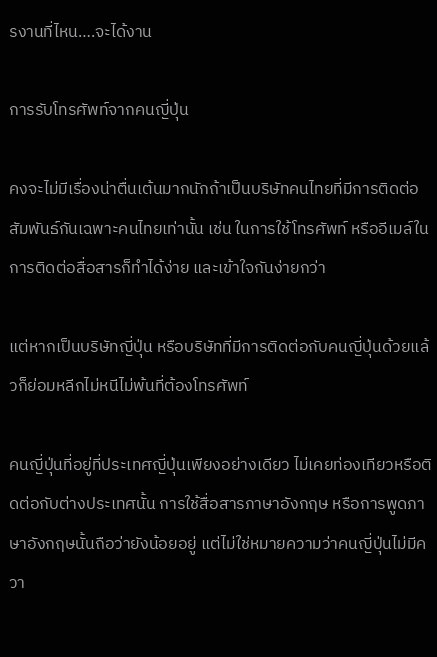รงานที่ไหน….จะได้งาน

การรับโทรศัพท์จากคนญี่ปุ่น

คงจะไม่มีเรื่องน่าตื่นเต้นมากนักถ้าเป็นบริษัทคนไทยที่มีการติดต่อสัมพันธ์กันเฉพาะคนไทยเท่านั้น เช่น ในการใช้โทรศัพท์ หรืออีเมล์ในการติดต่อสื่อสารก็ทำได้ง่าย และเข้าใจกันง่ายกว่า

แต่หากเป็นบริษัทญี่ปุ่น หรือบริษัทที่มีการติดต่อกับคนญี่ปุ่นด้วยแล้วก็ย่อมหลีกไม่หนีไม่พ้นที่ต้องโทรศัพท์

คนญี่ปุ่นที่อยู่ที่ประเทศญี่ปุ่นเพียงอย่างเดียว ไม่เคยท่องเทียวหรือติดต่อกับต่างประเทศนั้น การใช้สื่อสารภาษาอังกฤษ หรือการพูดภาษาอังกฤษนั้นถือว่ายังน้อยอยู่ แต่ไม่ใช่หมายความว่าคนญี่ปุ่นไม่มีควา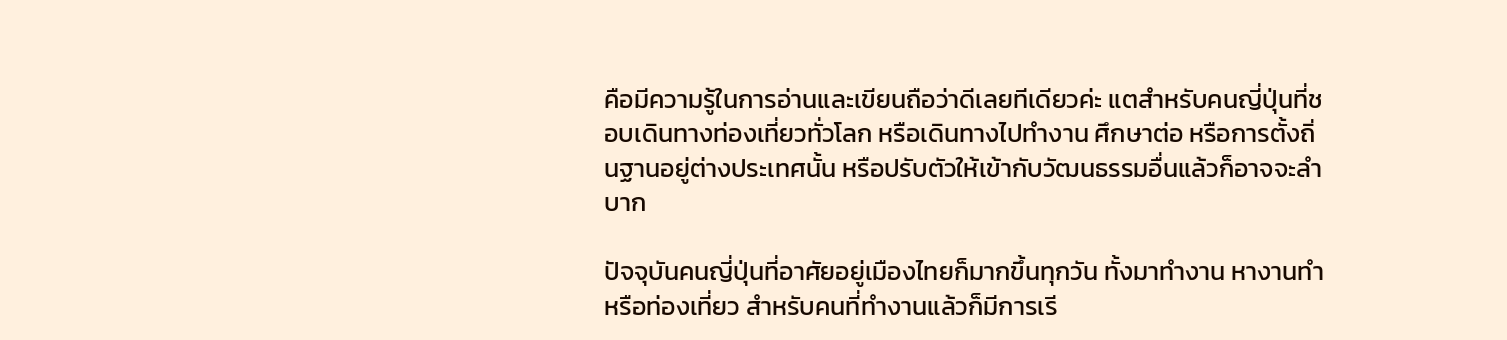คือมีความรู้ในการอ่านและเขียนถือว่าดีเลยทีเดียวค่ะ แตสำหรับคนญี่ปุ่นที่ชอบเดินทางท่องเที่ยวทั่วโลก หรือเดินทางไปทำงาน ศึกษาต่อ หรือการตั้งถิ่นฐานอยู่ต่างประเทศนั้น หรือปรับตัวให้เข้ากับวัฒนธรรมอื่นแล้วก็อาจจะลำบาก

ปัจจุบันคนญี่ปุ่นที่อาศัยอยู่เมืองไทยก็มากขึ้นทุกวัน ทั้งมาทำงาน หางานทำ หรือท่องเที่ยว สำหรับคนที่ทำงานแล้วก็มีการเรี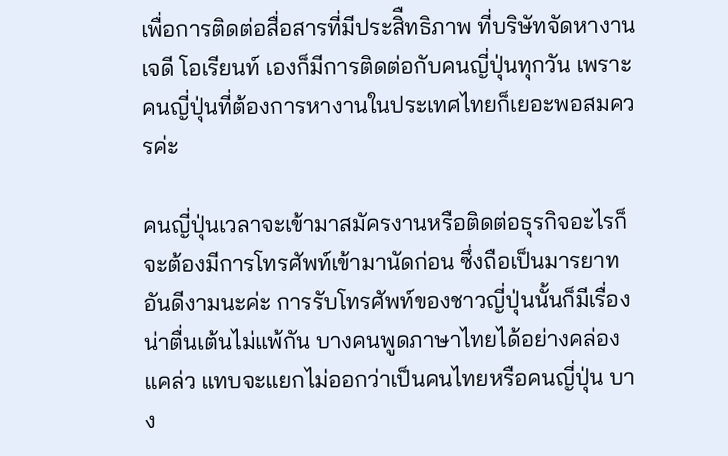เพื่อการติดต่อสื่อสารที่มีประสิืทธิภาพ ที่บริษัทจัดหางานเจดี โอเรียนท์ เองก็มีการติดต่อกับคนญี่ปุ่นทุกวัน เพราะคนญี่ปุ่นที่ต้องการหางานในประเทศไทยก็เยอะพอสมควรค่ะ

คนญี่ปุ่นเวลาจะเข้ามาสมัครงานหรือติดต่อธุรกิจอะไรก็จะต้องมีการโทรศัพท์เข้ามานัดก่อน ซึ่งถือเป็นมารยาทอันดีงามนะค่ะ การรับโทรศัพท์ของชาวญี่ปุ่นนั้นก็มีเรื่องน่าตื่นเต้นไม่แพ้กัน บางคนพูดภาษาไทยได้อย่างคล่องแคล่ว แทบจะแยกไม่ออกว่าเป็นคนไทยหรือคนญี่ปุ่น บาง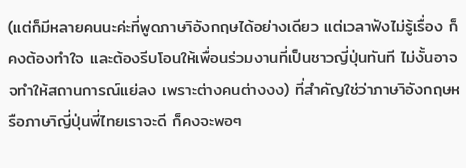(แต่ก็มีหลายคนนะค่ะที่พูดภาษาิอังกฤษได้อย่างเดียว แต่เวลาฟังไม่รู้เรื่อง ก็คงต้องทำใจ และต้องรีบโอนให้เพื่อนร่วมงานที่เป็นชาวญี่ปุ่นทันที ไม่งั้นอาจจทำให้สถานการณ์แย่ลง เพราะต่างคนต่างงง) ที่สำคัญใช่ว่าภาษาิอังกฤษหรือภาษาิญี่ปุ่นพี่ไทยเราจะดี ก็คงจะพอๆ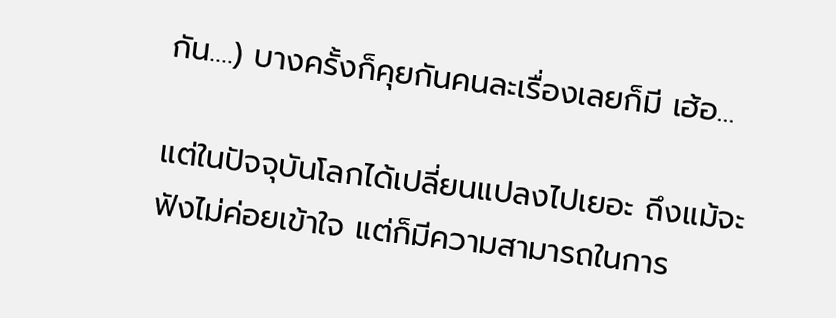กัน….) บางครั้งก็คุยกันคนละเรื่องเลยก็มี เฮ้อ…

แต่ในปัจจุบันโลกได้เปลี่ยนแปลงไปเยอะ ถึงแม้จะฟังไม่ค่อยเข้าใจ แต่ก็มีความสามารถในการ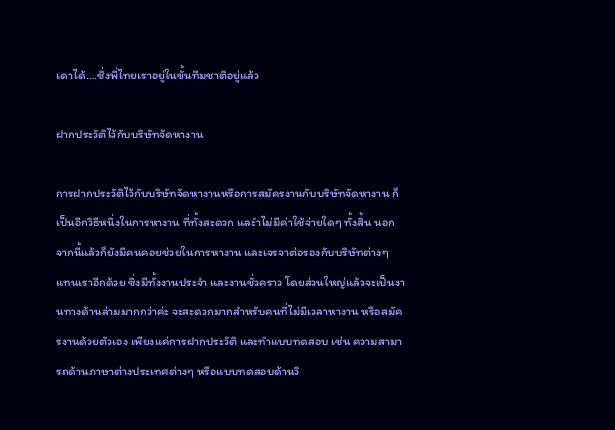เดาได้….ซึ่งพี่ไทยเราอยู่ในขั้นทีมชาติอยู่แล้ว

ฝากประวัติไว้กับบริษัทจัดหางาน

การฝากประวัติไว้กับบริษัทจัดหางานหรือการสมัครงานกับบริษัทจัดหางาน ก็เป็นอีกวิธีหนึ่งในการหางาน ที่ทั้งสะดวก และำไม่มีค่าใช้จ่ายใดๆ ทั้งสิ้น นอกจากนี้แล้วก็ยังมีคนคอยช่วยในการหางาน และเจรจาต่อรองกับบริษัทต่างๆ แทนเราอีกด้วย ซึ่งมีทั้งงานประจำ และงานชั่วคราว โดยส่วนใหญ่แล้วจะเป็นงานทางด้านล่ามมากกว่าค่ะ จะสะดวกมากสำหรับคนที่ไม่มีเวลาหางาน หรือสมัครงานด้วยตัวเอง เพียงแค่การฝากประวัติ และทำแบบทดสอบ เช่น ความสามารถด้านภาษาต่างประเทศต่างๆ หรือแบบทดสอบด้านวิ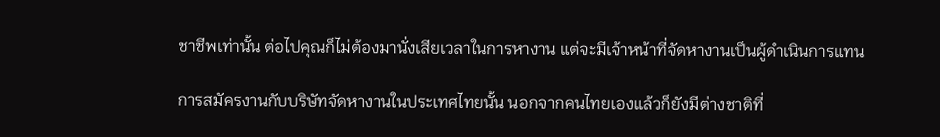ชาชีพเท่านั้น ต่อไปคุณก็ไม่ต้องมานั่งเสียเวลาในการหางาน แต่จะมีเจ้าหน้าที่จัดหางานเป็นผู้ดำเนินการแทน

การสมัครงานกับบริษัทจัดหางานในประเทศไทยนั้น นอกจากคนไทยเองแล้วก็ยังมีต่างชาติที่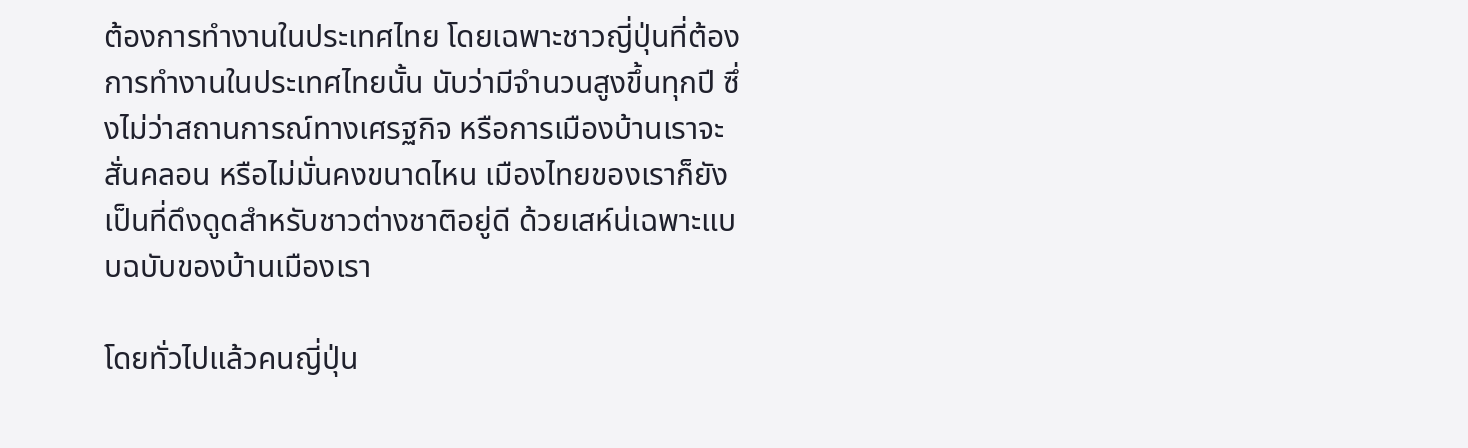ต้องการทำงานในประเทศไทย โดยเฉพาะชาวญี่ปุ่นที่ต้องการทำงานในประเทศไทยนั้น นับว่ามีจำนวนสูงขึ้นทุกปี ซึ่งไม่ว่าสถานการณ์ทางเศรฐกิจ หรือการเมืองบ้านเราจะสั่นคลอน หรือไม่มั่นคงขนาดไหน เมืองไทยของเราก็ยังเป็นที่ดึงดูดสำหรับชาวต่างชาติอยู่ดี ด้วยเสห์น่เฉพาะแบบฉบับของบ้านเมืองเรา

โดยทั่วไปแล้วคนญี่ปุ่น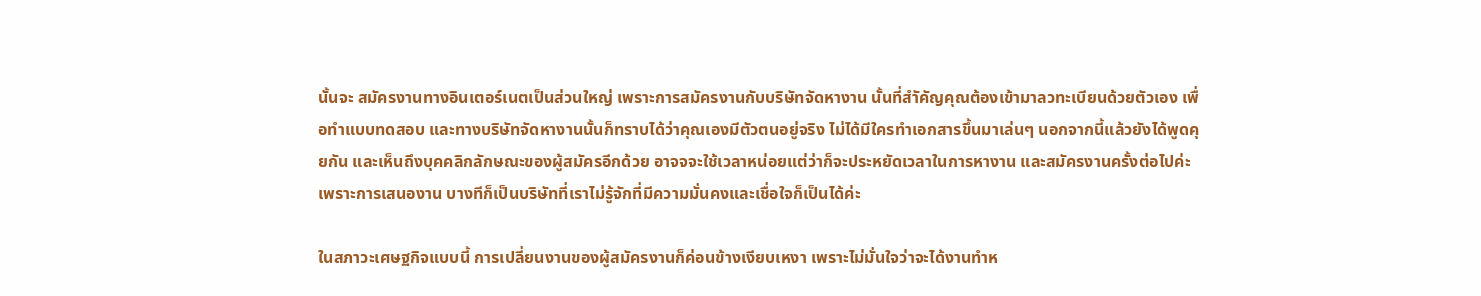นั้นจะ สมัครงานทางอินเตอร์เนตเป็นส่วนใหญ่ เพราะการสมัครงานกับบริษัทจัดหางาน นั้นที่สำัคัญคุณต้องเข้ามาลวทะเบียนด้วยตัวเอง เพื่อทำแบบทดสอบ และทางบริษัทจัดหางานนั้นก็ทราบได้ว่าคุณเองมีตัวตนอยู่จริง ไม่ได้มีใครทำเอกสารขึ้นมาเล่นๆ นอกจากนี้แล้วยังได้พูดคุยกัน และเห็นถึงบุคคลิกลักษณะของผู้สมัครอีกด้วย อาจจจะใช้เวลาหน่อยแต่ว่าก็จะประหยัดเวลาในการหางาน และสมัครงานครั้งต่อไปค่ะ เพราะการเสนองาน บางทีก็เป็นบริษัทที่เราไม่รู้จักที่มีความมั่นคงและเชื่อใจก็เป็นได้ค่ะ

ในสภาวะเศษฐกิจแบบนี้ การเปลี่ยนงานของผู้สมัครงานก็ค่อนข้างเงียบเหงา เพราะไม่มั่นใจว่าจะได้งานทำห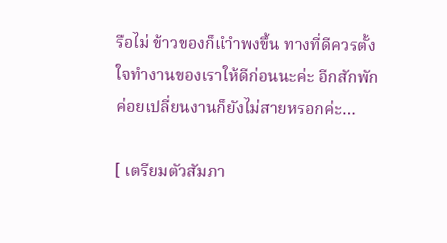รือไม่ ข้าวของก็แำำพงขึ้น ทางที่ดีควรตั้งใจทำงานของเราให้ดีก่อนนะค่ะ อีกสักพักค่อยเปลี่ยนงานก็ยังไม่สายหรอกค่ะ…

[ เตรียมตัวสัมภา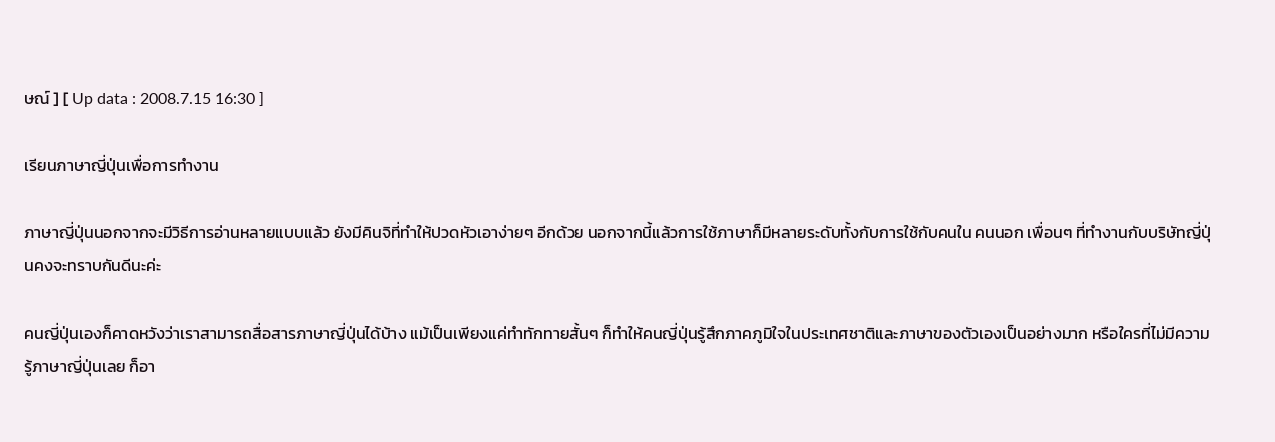ษณ์ ] [ Up data : 2008.7.15 16:30 ]

เรียนภาษาญี่ปุ่นเพื่อการทำงาน

ภาษาญี่ปุ่นนอกจากจะมีวิธีการอ่านหลายแบบแล้ว ยังมีคินจิที่ทำให้ปวดหัวเอาง่ายๆ อีกด้วย นอกจากนี้แล้วการใช้ภาษาก็มีหลายระดับทั้งกับการใช้กับคนใน คนนอก เพื่อนๆ ที่ทำงานกับบริษัทญี่ปุ่นคงจะทราบกันดีนะค่ะ

คนญี่ปุ่นเองก็คาดหวังว่าเราสามารถสื่อสารภาษาญี่ปุ่นได้บ้าง แม้เป็นเพียงแค่ทำทักทายสั้นๆ ก็ทำให้คนญี่ปุ่นรู้สึกภาคภูมิใจในประเทศชาติและภาษาของตัวเองเป็นอย่างมาก หรือใครที่ไม่มีความรู้ภาษาญี่ปุ่นเลย ก็อา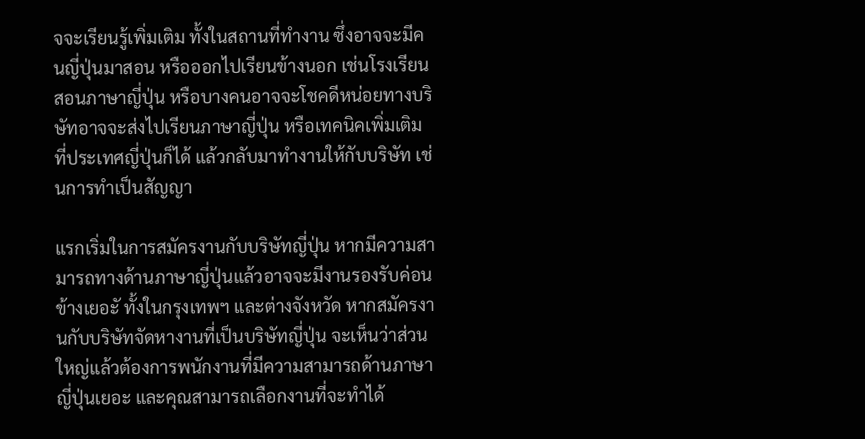จจะเรียนรู้เพิ่มเติม ทั้งในสถานที่ทำงาน ซึ่งอาจจะมีคนญี่ปุ่นมาสอน หรือออกไปเรียนข้างนอก เช่นโรงเรียนสอนภาษาญี่ปุ่น หรือบางคนอาจจะโชคดีหน่อยทางบริษัทอาจจะส่งไปเรียนภาษาญี่ปุ่น หรือเทคนิคเพิ่มเติมที่ประเทศญี่ปุ่นก็ได้ แล้วกลับมาทำงานให้กับบริษัท เช่นการทำเป็นสัญญา

แรกเริ่มในการสมัครงานกับบริษัทญี่ปุ่น หากมีความสามารถทางด้านภาษาญี่ปุ่นแล้วอาจจะมีงานรองรับค่อนข้างเยอะั ทั้งในกรุงเทพฯ และต่างจังหวัด หากสมัครงานกับบริษัทจัดหางานที่เป็นบริษัทญี่ปุ่น จะเห็นว่าส่วนใหญ่แล้วต้องการพนักงานที่มีความสามารถด้านภาษาญี่ปุ่นเยอะ และคุณสามารถเลือกงานที่จะทำได้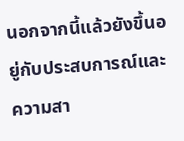นอกจากนี้แล้วยังขึ้นอยู่กับประสบการณ์และความสา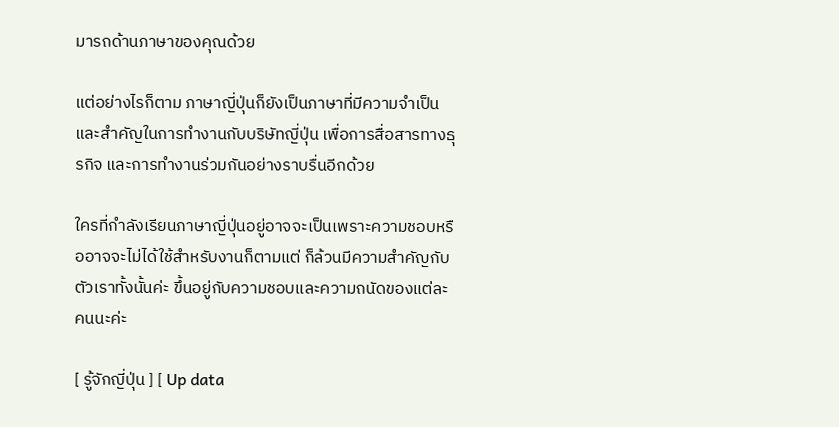มารถด้านภาษาของคุณด้วย

แต่อย่างไรก็ตาม ภาษาญี่ปุ่นก็ยังเป็นภาษาที่มีความจำเป็นและสำคัญในการทำงานกับบริษัทญี่ปุ่น เพื่อการสื่อสารทางธุรกิจ และการทำงานร่วมกันอย่างราบรื่นอีกด้วย

ใครที่กำลังเรียนภาษาญี่ปุ่นอยู่อาจจะเป็นเพราะความชอบหรืออาจจะไม่ได้ใช้สำหรับงานก็ตามแต่ ก็ล้วนมีความสำคัญกับตัวเราทั้งนั้นค่ะ ขึ้นอยู่กับความชอบและความถนัดของแต่ละคนนะค่ะ

[ รู้จักญี่ปุ่น ] [ Up data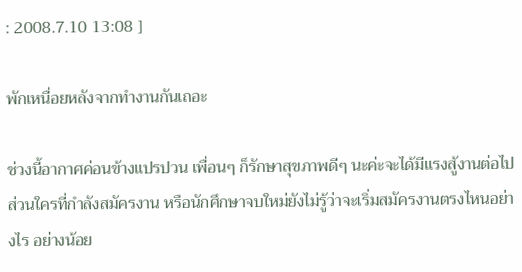: 2008.7.10 13:08 ]

พักเหนื่อยหลังจากทำงานกันเถอะ

ช่วงนี้อากาศค่อนข้างแปรปวน เพื่อนๆ ก็รักษาสุขภาพดีๆ นะค่ะจะได้มีแรงสู้งานต่อไป ส่วนใครที่กำลังสมัครงาน หรือนักศึกษาจบใหม่ยังไม่รู้ว่าจะเริ่มสมัครงานตรงไหนอย่างไร อย่างน้อย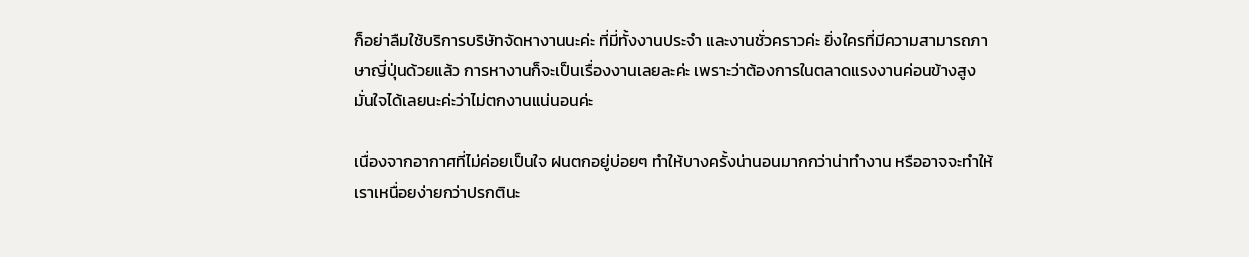ก็อย่าลืมใช้บริการบริษัทจัดหางานนะค่ะ ที่มี่ทั้งงานประจำ และงานชั่วคราวค่ะ ยิ่งใครที่มีความสามารถภาษาญี่ปุ่นด้วยแล้ว การหางานก็จะเป็นเรื่องงานเลยละค่ะ เพราะว่าต้องการในตลาดแรงงานค่อนข้างสูง มั่นใจได้เลยนะค่ะว่าไม่ตกงานแน่นอนค่ะ

เนื่องจากอากาศที่ไม่ค่อยเป็นใจ ฝนตกอยู่บ่อยๆ ทำให้บางครั้งน่านอนมากกว่าน่าทำงาน หรืออาจจะทำให้เราเหนื่อยง่ายกว่าปรกตินะ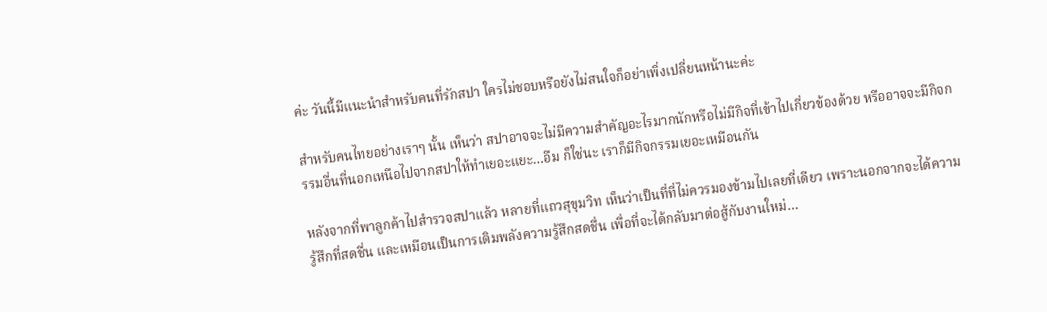ค่ะ วันนี้มีแนะนำสำหรับคนที่รักสปา ใครไม่ชอบหรือยังไม่สนใจก็อย่าเพิ่งเปลี่ยนหน้านะค่ะ

สำหรับคนไทยอย่างเราๆ นั้น เห็นว่า สปาอาจจะไม่มีความสำคัญอะไรมากนักหรือไม่มีกิจที่เข้าไปเกี่ยวข้องด้วย หรืออาจจะมีกิจกรรมอื่นที่นอกเหนือไปจากสปาให้ทำเยอะแยะ…อืม ก็ใช่นะ เราก็มีกิจกรรมเยอะเหมือนกัน

หลังจากที่พาลูกค้าไปสำรวจสปาแล้ว หลายที่แถวสุขุมวิท เห็นว่าเป็นที่ที่ไม่ควรมองข้ามไปเลยที่เดียว เพราะนอกจากจะได้ความรู้สึกที่สดชื่น และเหมือนเป็นการเติมพลังความรู้สึกสดชื่น เพื่อที่จะได้กลับมาต่อสู้กับงานใหม่…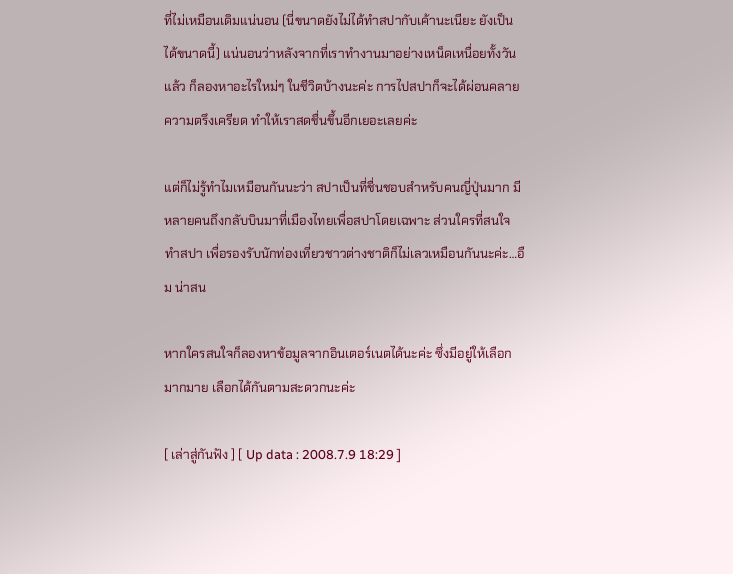ที่ไม่เหมือนเดิมแน่นอน (นี่ขนาดยังไม่ได้ทำสปากับเค้านะเนียะ ยังเป็นได้ขนาดนี้) แน่นอนว่าหลังจากที่เราทำงานมาอย่างเหน็ดเหนื่อยทั้งวันแล้ว ก็ลองหาอะไรใหม่ๆ ในชีวิตบ้างนะค่ะ การไปสปาก็จะได้ผ่อนคลายความตรึงเครียด ทำให้เราสดชื่นขึ้นอีกเยอะเลยค่ะ

แต่ก็ไม่รู้ทำไมเหมือนกันนะว่า สปาเป็นที่ชื่นชอบสำหรับคนญี่ปุ่นมาก มีหลายคนถึงกลับบินมาที่เมืองไทยเพื่อสปาโดยเฉพาะ ส่วนใครที่สนใจทำสปา เพื่อรองรับนักท่องเที่ยวชาวต่างชาติก็ไม่เลวเหมือนกันนะค่ะ…อืม น่าสน

หากใครสนใจก็ลองหาข้อมูลจากอินเตอร์เนตได้นะค่ะ ซึ่งมีอยู่ให้เลือกมากมาย เลือกได้กันตามสะดวกนะค่ะ

[ เล่าสู่กันฟัง ] [ Up data : 2008.7.9 18:29 ]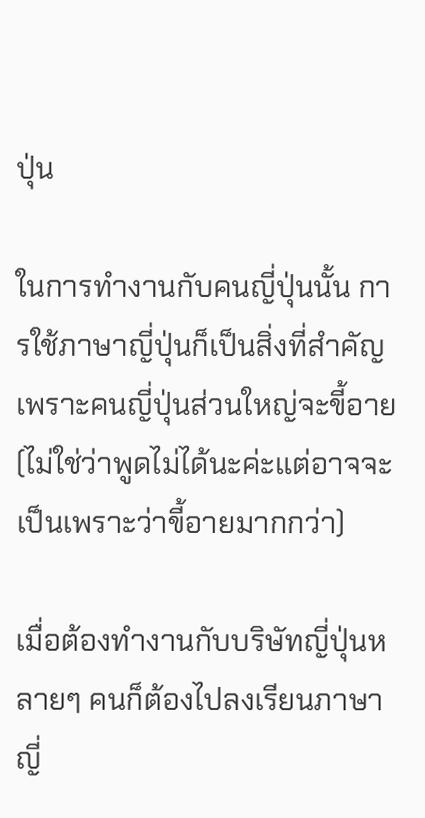ปุ่น

ในการทำงานกับคนญี่ปุ่นนั้น การใช้ภาษาญี่ปุ่นก็เป็นสิ่งที่สำคัญ เพราะคนญี่ปุ่นส่วนใหญ่จะขี้อาย (ไม่ใช่ว่าพูดไม่ได้นะค่ะแต่อาจจะเป็นเพราะว่าขี้อายมากกว่า)

เมื่อต้องทำงานกับบริษัทญี่ปุ่นหลายๆ คนก็ต้องไปลงเรียนภาษาญี่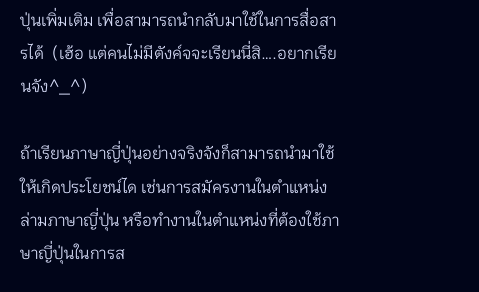ปุ่นเพิ่มเติม เพื่อสามารถนำกลับมาใช้ในการสื่อสารได้  (เฮ้อ แต่คนไม่มีตังค์จจะเรียนนี่สิ….อยากเรียนจัง^_^)

ถ้าเรียนภาษาญี่ปุ่นอย่างจริงจังก็สามารถนำมาใช้ให้เกิดประโยชน์ได เช่นการสมัครงานในตำแหน่งล่ามภาษาญี่ปุ่น หรือทำงานในตำแหน่งที่ต้องใช้ภาษาญี่ปุ่นในการส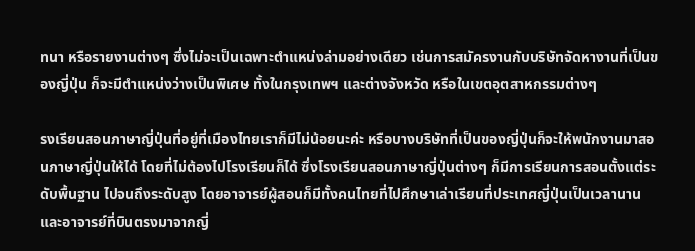ทนา หรือรายงานต่างๆ ซึ่งไม่จะเป็นเฉพาะตำแหน่งล่ามอย่างเดียว เช่นการสมัครงานกับบริษัทจัดหางานที่เป็นของญี่ปุ่น ก็จะมีตำแหน่งว่างเป็นพิเศษ ทั้งในกรุงเทพฯ และต่างจังหวัด หรือในเขตอุตสาหกรรมต่างๆ

รงเรียนสอนภาษาญี่ปุ่นที่อยู่ที่เมืองไทยเราก็มีไม่น้อยนะค่ะ หรือบางบริษัทที่เป็นของญี่ปุ่นก็จะให้พนักงานมาสอนภาษาญี่ปุ่นให้ได้ โดยที่ไม่ต้องไปโรงเรียนก็ได้ ซึ่งโรงเรียนสอนภาษาญี่ปุ่นต่างๆ ก็มีการเรียนการสอนตั้งแต่ระดับพื้นฐาน ไปจนถึงระดับสูง โดยอาจารย์ผู้สอนก็มีทั้งคนไทยที่ไปศึกษาเล่าเรียนที่ประเทศญี่ปุ่นเป็นเวลานาน และอาจารย์ที่บินตรงมาจากญี่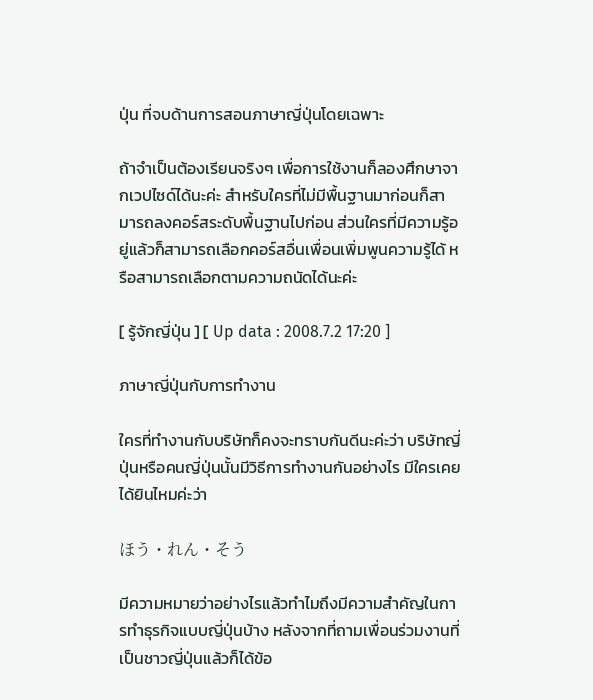ปุ่น ที่จบด้านการสอนภาษาญี่ปุ่นโดยเฉพาะ

ถ้าจำเป็นต้องเรียนจริงๆ เพื่อการใช้งานก็ลองศึกษาจากเวปไซด์ได้นะค่ะ สำหรับใครที่ไม่มีพื้นฐานมาก่อนก็สามารถลงคอร์สระดับพื้นฐานไปก่อน ส่วนใครที่มีความรู้อยู่แล้วก็สามารถเลือกคอร์สอื่นเพื่อนเพิ่มพูนความรู้ได้ หรือสามารถเลือกตามความถนัดได้นะค่ะ

[ รู้จักญี่ปุ่น ] [ Up data : 2008.7.2 17:20 ]

ภาษาญี่ปุ่นกับการทำงาน

ใครที่ทำงานกับบริษัทก็คงจะทราบกันดีนะค่ะว่า บริษัทญี่ปุ่นหรือคนญี่ปุ่นนั้นมีวิธีการทำงานกันอย่างไร มีใครเคยได้ยินไหมค่ะว่า

ほう・れん・そう

มีความหมายว่าอย่างไรแล้วทำไมถึงมีความสำคัญในการทำธุรกิจแบบญี่ปุ่นบ้าง หลังจากที่ถามเพื่อนร่วมงานที่เป็นชาวญี่ปุ่นแล้วก็ได้ข้อ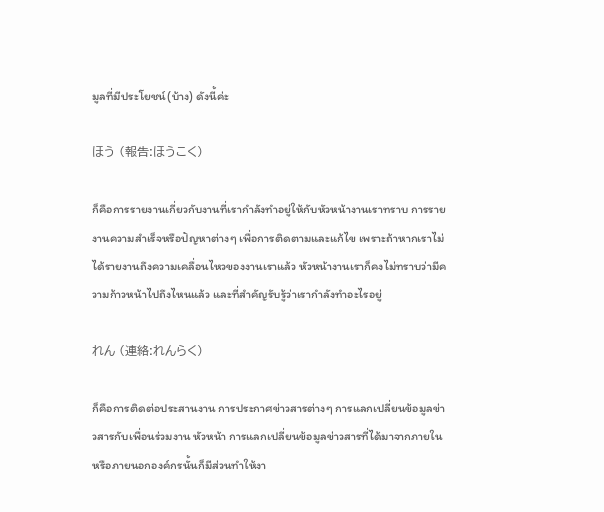มูลที่มีประโยชน์(บ้าง) ดังนี้ค่ะ

ほう (報告:ほうこく)

ก็คือการรายงานเกี่ยวกับงานที่เรากำลังทำอยู่ให้กับหัวหน้างานเราทราบ การรายงานความสำเร็จหรือปัญหาต่างๆ เพื่อการติดตามและแก้ไข เพราะถ้าหากเราไม่ได้รายงานถึงความเคลื่อนไหวของงานเราแล้ว หัวหน้างานเราก็คงไม่ทราบว่ามีความก้าวหน้าไปถึงไหนแล้ว และที่สำคัญรับรู้ว่าเรากำลังทำอะไรอยู่

れん (連絡:れんらく)

ก็คือการติดต่อประสานงาน การประกาศข่าวสารต่างๆ การแลกเปลี่ยนข้อมูลข่าวสารกับเพื่อนร่วมงาน หัวหน้า การแลกเปลี่ยนข้อมูลข่าวสารที่ได้มาจากภายในหรือภายนอกองค์กรนั้นก็มีส่วนทำให้งา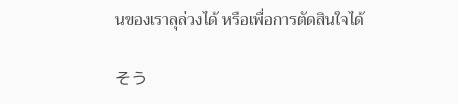นของเราลุล่วงได้ หรือเพื่อการตัดสินใจได้

そう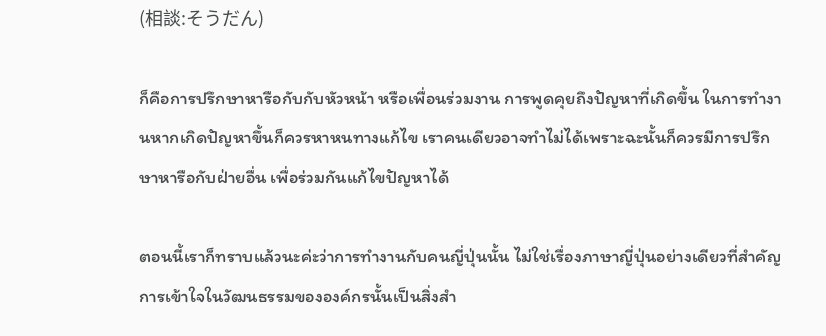(相談:そうだん)

ก็คือการปรึกษาหารือกับกับหัวหน้า หรือเพื่อนร่วมงาน การพูดคุยถึงปัญหาที่เกิดขึ้น ในการทำงานหากเกิดปัญหาขึ้นก็ควรหาหนทางแก้ไข เราคนเดียวอาจทำไม่ได้เพราะฉะนั้นก็ควรมีการปรึกษาหารือกับฝ่ายอื่น เพื่อร่วมกันแก้ไขปัญหาได้

ตอนนี้เราก็ทราบแล้วนะค่ะว่าการทำงานกับคนญี่ปุ่นนั้น ไม่ใช่เรื่องภาษาญี่ปุ่นอย่างเดียวที่สำคัญ การเข้าใจในวัฒนธรรมขององค์กรนั้นเป็นสิ่งสำ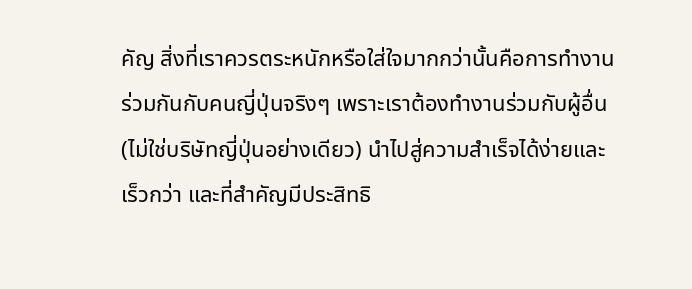คัญ สิ่งที่เราควรตระหนักหรือใส่ใจมากกว่านั้นคือการทำงานร่วมกันกับคนญี่ปุ่นจริงๆ เพราะเราต้องทำงานร่วมกับผู้อื่น(ไม่ใช่บริษัทญี่ปุ่นอย่างเดียว) นำไปสู่ความสำเร็จได้ง่ายและเร็วกว่า และที่สำคัญมีประสิทธิ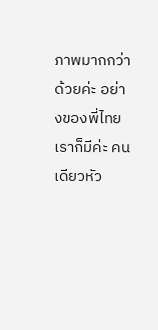ภาพมากกว่าด้วยค่ะ อย่างของพี่ไทยเราก็มีค่ะ คนเดียวหัว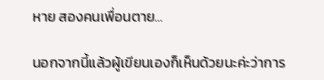หาย สองคนเพื่อนตาย…

นอกจากนี้แล้วผู้เขียนเองก็เห็นด้วยนะค่ะว่าการ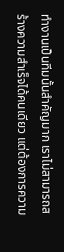ทำงานเป็นทีมนั้นสำคัญมาก เราไม่สามารถสร้างความสำเร็จได้คนเดียว แต่ต้องการความ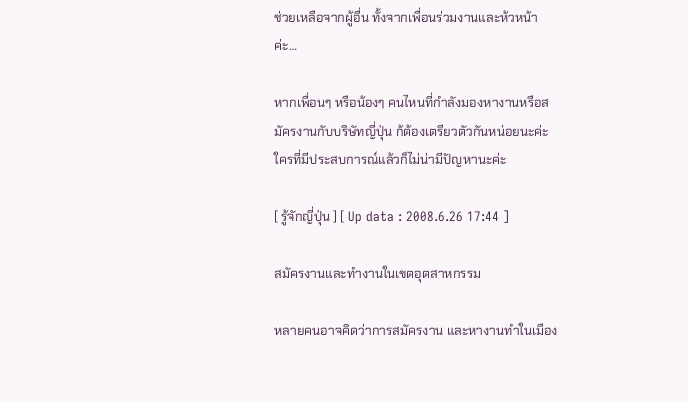ช่วยเหลือจากผู้อื่น ทั้งจากเพื่อนร่วมงานและห้วหน้าค่ะ…

หากเพื่อนๆ หรือน้องๆ คนไหนที่กำลังมองหางานหรือสมัครงานกับบริษัทญี่ปุ่น ก้ต้องเตรียวตัวกันหน่อยนะค่ะ ใครที่มีประสบการณ์แล้วก็ไม่น่ามีปัญหานะค่ะ

[ รู้จักญี่ปุ่น ] [ Up data : 2008.6.26 17:44 ]

สมัครงานและทำงานในเขตอุตสาหกรรม

หลายคนอาจคิดว่าการสมัครงาน และหางานทำในเมือง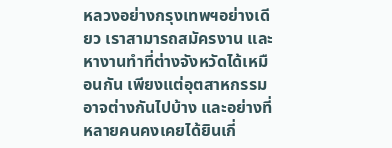หลวงอย่างกรุงเทพฯอย่างเดียว เราสามารถสมัครงาน และหางานทำที่ต่างจังหวัดได้เหมือนกัน เพียงแต่อุตสาหกรรมอาจต่างกันไปบ้าง และอย่างที่หลายคนคงเคยได้ยินเกี่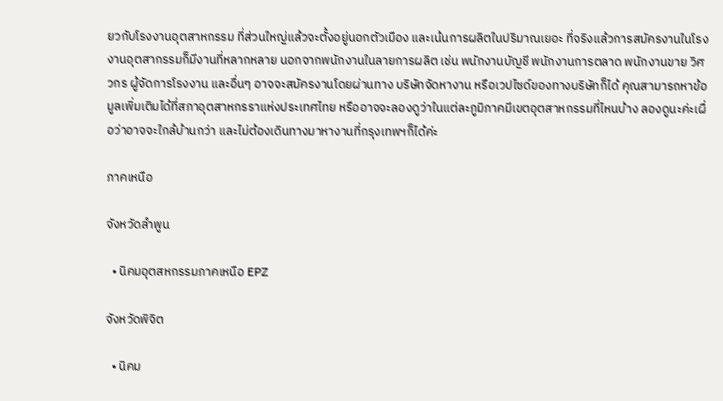ยวกับโรงงานอุตสาหกรรม ที่ส่วนใหญ่แล้วจะตั้งอยู่นอกตัวเมือง และเน้นการผลิตในปริมาณเยอะ ที่จริงแล้วการสมัครงานในโรงงานอุตสากรรมก็มีงานที่หลากหลาย นอกจากพนักงานในลายการผลิต เช่น พนักงานบัญชี พนักงานการตลาด พนักงานขาย วิศวกร ผู้จัดการโรงงาน และอื่นๆ อาจจะสมัครงานโดยผ่านทาง บริษัทจัดหางาน หรือเวปไซด์ของทางบริษัทก็ได้ คุณสามารถหาข้อมูลเพิ่มเติมได้ที่สภาอุตสาหกรราแห่งประเทศไทย หรืออาจจะลองดูว่าในแต่ละภูมิภาคมีเขตอุตสาหกรรมที่ไหนบ้าง ลองดูนะค่ะเผื่อว่าอาจจะใกล้บ้านกว่า และไม่ต้องเดินทางมาหางานที่กรุงเทพฯก็ได้ค่ะ

ภาคเหนือ

จังหวัดลำพูน

  • นิคมอุตสหกรรมภาคเหนือ EPZ

จังหวัดพิจิต

  • นิคม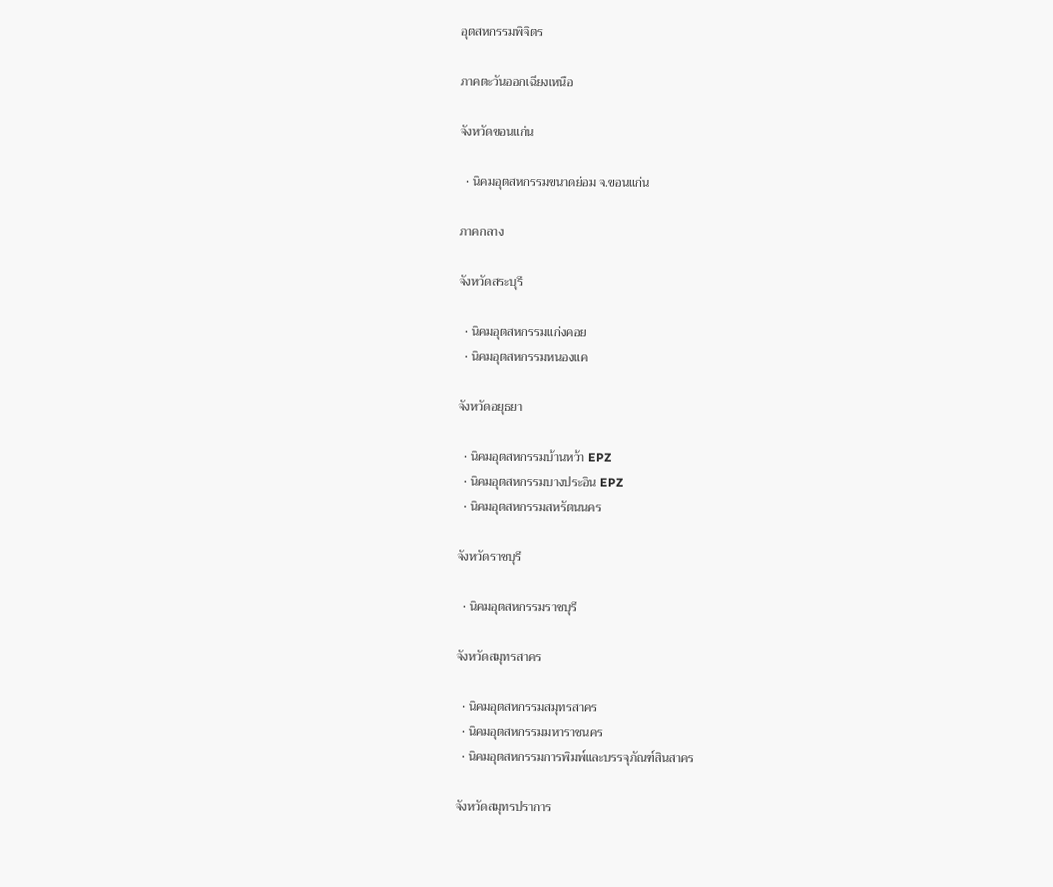อุตสหกรรมพิจิตร

ภาคตะวันออกเฉียงเหนือ

จังหวัดขอนแก่น

  • นิคมอุตสหกรรมขนาดย่อม จ.ขอนแก่น

ภาคกลาง

จังหวัดสระบุรี

  • นิคมอุตสหกรรมแก่งคอย
  • นิคมอุตสหกรรมหนองแค

จังหวัดอยุธยา

  • นิคมอุตสหกรรมบ้านหว้า EPZ
  • นิคมอุตสหกรรมบางประอิน EPZ
  • นิคมอุตสหกรรมสหรัตนนคร

จังหวัดราชบุรี

  • นิคมอุตสหกรรมราชบุรี

จังหวัดสมุทรสาคร

  • นิคมอุตสหกรรมสมุทรสาคร
  • นิคมอุตสหกรรมมหาราชนคร
  • นิคมอุตสหกรรมการพิมพ์และบรรจุภัณฑ์สินสาคร

จังหวัดสมุทรปราการ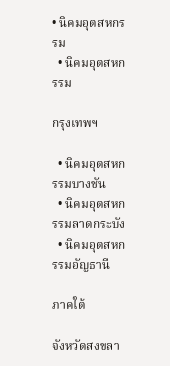• นิคมอุตสหกรรม
  • นิคมอุตสหกรรม

กรุงเทพฯ

  • นิคมอุตสหกรรมบางชัน
  • นิคมอุตสหกรรมลาดกระบัง
  • นิคมอุตสหกรรมอัญธานี

ภาคใต้

จังหวัดสงขลา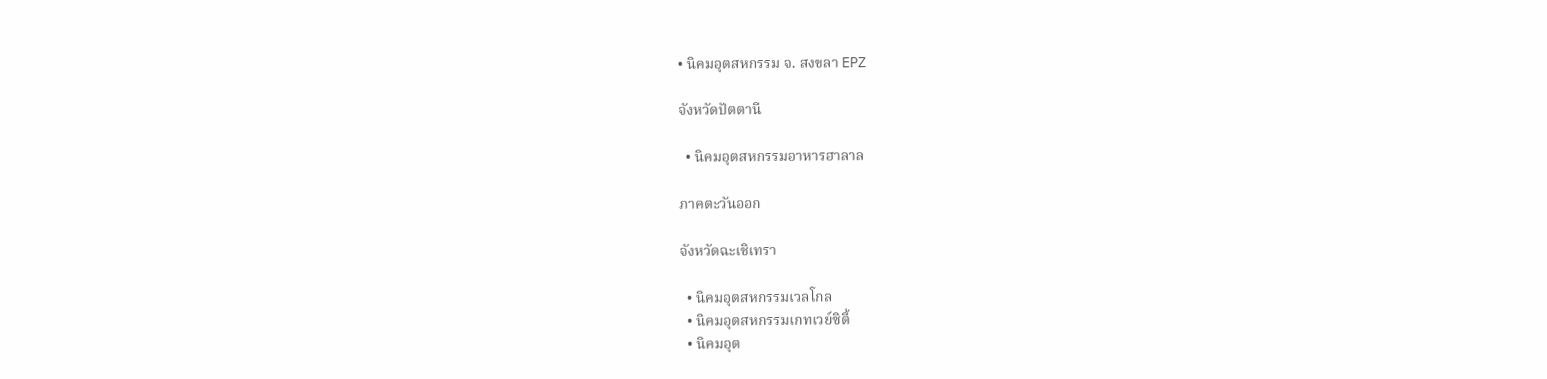• นิคมอุตสหกรรม จ. สงขลา EPZ

จังหวัดปัตตานี

  • นิคมอุตสหกรรมอาหารฮาลาล

ภาคตะวันออก

จังหวัดฉะเชิเทรา

  • นิคมอุตสหกรรมเวลโกล
  • นิคมอุตสหกรรมเกทเวย์ซิตี้
  • นิคมอุต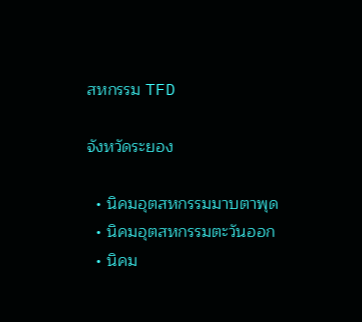สหกรรม TFD

จังหวัดระยอง

  • นิคมอุตสหกรรมมาบตาพุด
  • นิคมอุตสหกรรมตะวันออก
  • นิคม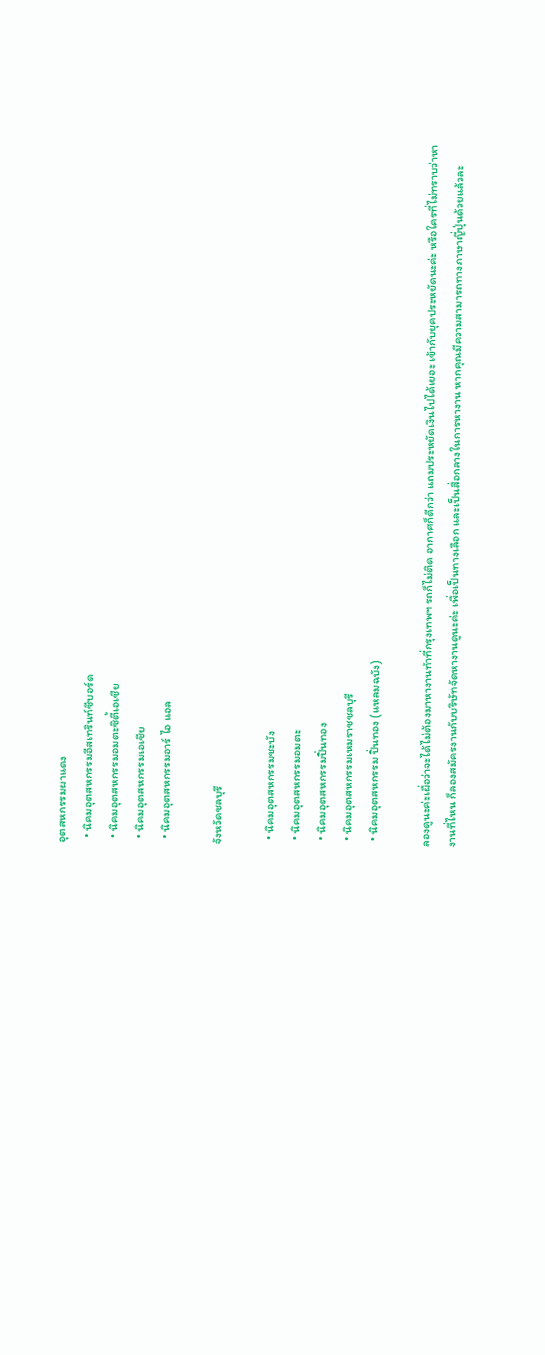อุตสหกรรมผาแดง
  • นิคมอุตสหกรรมอีสเทรินท์ซีบอร์ด
  • นิคมอุตสหกรรมอมตะซิตี้เอเชีย
  • นิคมอุตสหกรรมเอเชีย
  • นิคมอุตสหกรรมอาร์ ไอ แอล

จังหวัดชลบุรี

  • นิคมอุตสหกรรมชะบัง
  • นิคมอุตสหกรรมอมตะ
  • นิคมอุตสหกรรมปิ่นทอง
  • นิคมอุตสหกรรมเหมราชชลบุรี
  • นิคมอุตสหกรรม ปิ่นทอง (แหลมฉบัง)

ลองดูนะค่ะเผื่อว่าจะได้ไม่ต้องมาหางานทำที่กรุงเทพฯ รถก็ไม่ติด อากาศก็ดีกว่า แถมประหยัดเงินไปได้เยอะ เข้ากับยุคประหยัดนะค่ะ หรือใครที่ไม่ทราบว่าหางานที่ไหน ก็ลองสมัครงานกับบริษัทจัดหางานดูนะค่ะ เพื่อเป็นทางเลือก และเป็นสื่อกลางในการหางาน หากคุณมีความสามารถทางภาษาญี่ปุ่นด้วยแล้วละ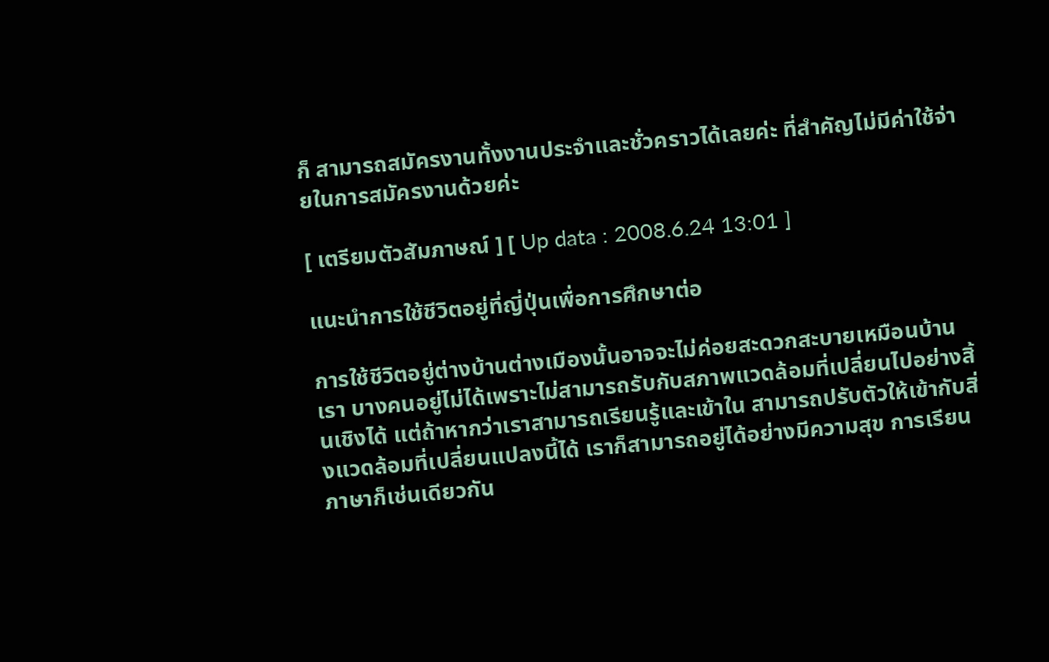ก็ สามารถสมัครงานทั้งงานประจำและชั่วคราวได้เลยค่ะ ที่สำคัญไม่มีค่าใช้จ่ายในการสมัครงานด้วยค่ะ

[ เตรียมตัวสัมภาษณ์ ] [ Up data : 2008.6.24 13:01 ]

แนะนำการใช้ชีวิตอยู่ที่ญี่ปุ่นเพื่อการศึกษาต่อ

การใช้ชีวิตอยู่ต่างบ้านต่างเมืองนั้นอาจจะไม่ค่อยสะดวกสะบายเหมือนบ้านเรา บางคนอยู่ไม่ได้เพราะไม่สามารถรับกับสภาพแวดล้อมที่เปลี่ยนไปอย่างสิ้นเชิงได้ แต่ถ้าหากว่าเราสามารถเรียนรู้และเข้าใน สามารถปรับตัวให้เข้ากับสิ่งแวดล้อมที่เปลี่ยนแปลงนี้ได้ เราก็สามารถอยู่ได้อย่างมีความสุข การเรียนภาษาก็เช่นเดียวกัน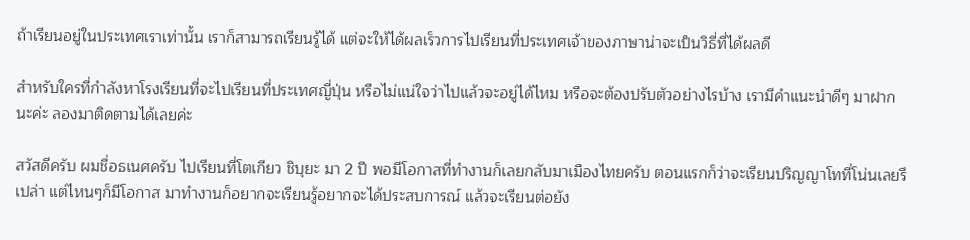ถ้าเรียนอยู่ในประเทศเราเท่านั้น เราก็สามารถเรียนรู้ได้ แต่จะให้ได้ผลเร็วการไปเรียนที่ประเทศเจ้าของภาษาน่าจะเป็นวิธี่ที่ได้ผลดี

สำหรับใครที่กำลังหาโรงเรียนที่จะไปเรียนที่ประเทศญี่ปุ่น หรือไม่แน่ใจว่าไปแล้วจะอยู่ได้ไหม หรือจะต้องปรับตัวอย่างไรบ้าง เรามีคำแนะนำดีๆ มาฝากนะค่ะ ลองมาติดตามได้เลยค่ะ

สวัสดีครับ ผมชื่อธเนศครับ ไปเรียนที่โตเกียว ชิบุยะ มา 2 ปี พอมีโอกาสที่ทำงานก็เลยกลับมาเมืองไทยครับ ตอนแรกก็ว่าจะเรียนปริญญาโทที่โน่นเลยรึเปล่า แต่ไหนๆก็มีโอกาส มาทำงานก็อยากจะเรียนรู้อยากจะได้ประสบการณ์ แล้วจะเรียนต่อยัง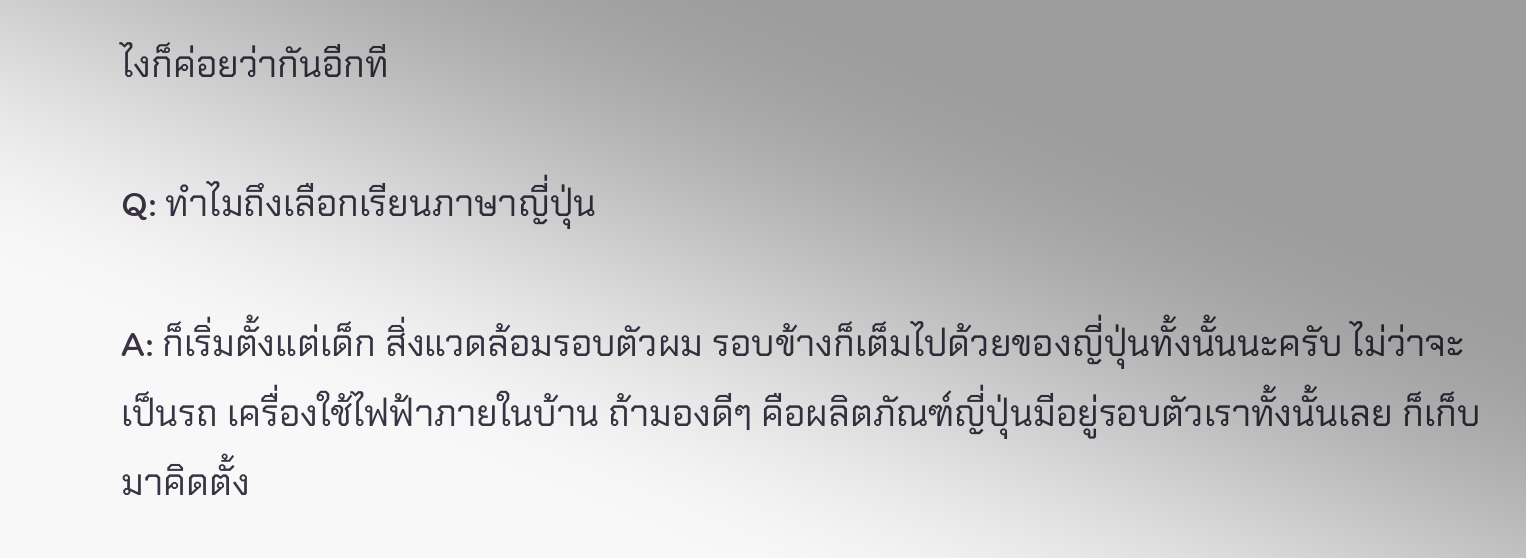ไงก็ค่อยว่ากันอีกที

Q: ทำไมถึงเลือกเรียนภาษาญี่ปุ่น

A: ก็เริ่มตั้งแต่เด็ก สิ่งแวดล้อมรอบตัวผม รอบข้างก็เต็มไปด้วยของญี่ปุ่นทั้งนั้นนะครับ ไม่ว่าจะเป็นรถ เครื่องใช้ไฟฟ้าภายในบ้าน ถ้ามองดีๆ คือผลิตภัณฑ์ญี่ปุ่นมีอยู่รอบตัวเราทั้งนั้นเลย ก็เก็บมาคิดตั้ง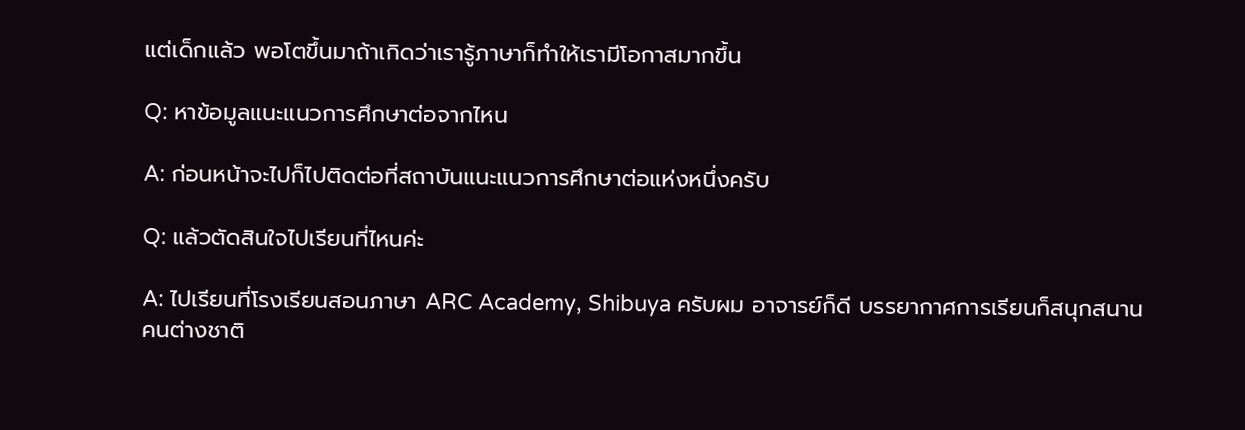แต่เด็กแล้ว พอโตขึ้นมาถ้าเกิดว่าเรารู้ภาษาก็ทำให้เรามีโอกาสมากขึ้น

Q: หาข้อมูลแนะแนวการศึกษาต่อจากไหน

A: ก่อนหน้าจะไปก็ไปติดต่อที่สถาบันแนะแนวการศึกษาต่อแห่งหนึ่งครับ

Q: แล้วตัดสินใจไปเรียนที่ไหนค่ะ

A: ไปเรียนที่โรงเรียนสอนภาษา ARC Academy, Shibuya ครับผม อาจารย์ก็ดี บรรยากาศการเรียนก็สนุกสนาน คนต่างชาติ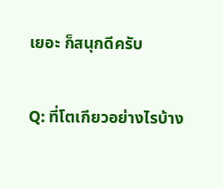เยอะ ก็สนุกดีครับ

Q: ที่โตเกียวอย่างไรบ้าง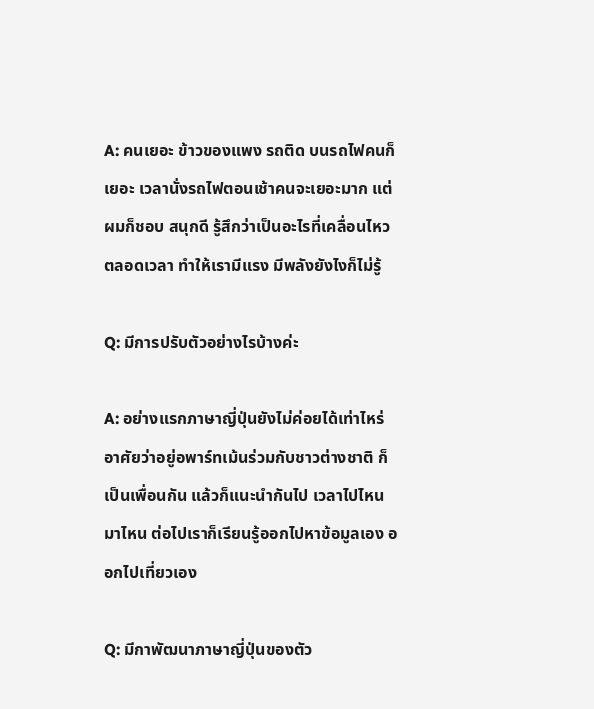A: คนเยอะ ข้าวของแพง รถติด บนรถไฟคนก็เยอะ เวลานั่งรถไฟตอนเช้าคนจะเยอะมาก แต่ผมก็ชอบ สนุกดี รู้สึกว่าเป็นอะไรที่เคลื่อนไหวตลอดเวลา ทำให้เรามีแรง มีพลังยังไงก็ไม่รู้

Q: มีการปรับตัวอย่างไรบ้างค่ะ

A: อย่างแรกภาษาญี่ปุ่นยังไม่ค่อยได้เท่าไหร่ อาศัยว่าอยู่อพาร์ทเม้นร่วมกับชาวต่างชาติ ก็เป็นเพื่อนกัน แล้วก็แนะนำกันไป เวลาไปไหนมาไหน ต่อไปเราก็เรียนรู้ออกไปหาข้อมูลเอง ออกไปเที่ยวเอง

Q: มีกาพัฒนาภาษาญี่ปุ่นของตัว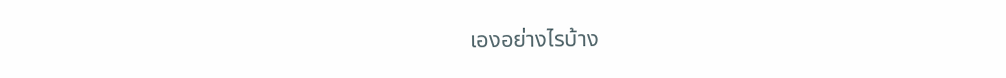เองอย่างไรบ้าง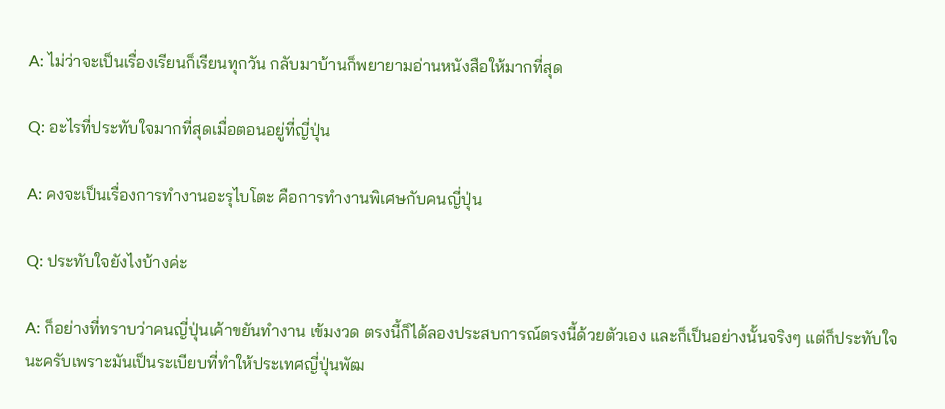A: ไม่ว่าจะเป็นเรื่องเรียนก็เรียนทุกวัน กลับมาบ้านก็พยายามอ่านหนังสือให้มากที่สุด

Q: อะไรที่ประทับใจมากที่สุดเมื่อตอนอยู่ที่ญี่ปุ่น

A: คงจะเป็นเรื่องการทำงานอะรุไบโตะ คือการทำงานพิเศษกับคนญี่ปุ่น

Q: ประทับใจยังไงบ้างค่ะ

A: ก็อย่างที่ทราบว่าคนญี่ปุ่นเค้าขยันทำงาน เข้มงวด ตรงนี้ก็ได้ลองประสบการณ์ตรงนี้ด้วยตัวเอง และก็เป็นอย่างนั้นจริงๆ แต่ก็ประทับใจนะครับเพราะมันเป็นระเบียบที่ทำให้ประเทศญี่ปุ่นพัฒ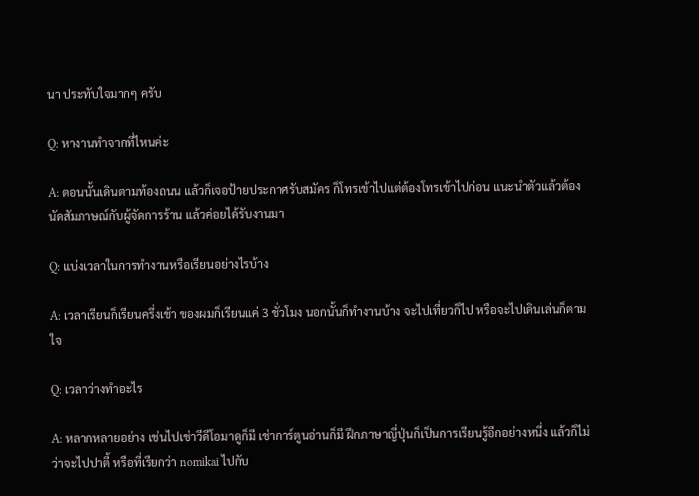นา ประทับใจมากๆ ครับ

Q: หางานทำจากที่ไหนค่ะ

A: ตอนนั้นเดินตามท้องถนน แล้วก็เจอป้ายประกาศรับสมัคร ก็โทรเข้าไปแต่ต้องโทรเข้าไปก่อน แนะนำตัวแล้วต้องนัดสัมภาษณ์กับผู้จัดการร้าน แล้วค่อยได้รับงานมา

Q: แบ่งเวลาในการทำงานหรือเรียนอย่างไรบ้าง

A: เวลาเรียนก็เรียนครึ่งเช้า ของผมก็เรียนแค่ 3 ชั่วโมง นอกนั้นก็ทำงานบ้าง จะไปเที่ยวก็ไป หรือจะไปเดินเล่นก็ตามใจ

Q: เวลาว่างทำอะไร

A: หลากหลายอย่าง เช่นไปเช่าวีดีโอมาดูก็มี เช่าการ์ตูนอ่านก็มี ฝึกภาษาญี่ปุ่นก็เป็นการเรียนรู้อีกอย่างหนึ่ง แล้วก็ไม่ว่าจะไปปาตี้ หรือที่เรียกว่า nomikai ไปกับ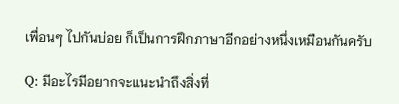เพื่อนๆ ไปกันบ่อย ก็เป็นการฝึกภาษาอีกอย่างหนึ่งเหมือนกันครับ

Q: มีอะไรมีอยากจะแนะนำถึงสิ่งที่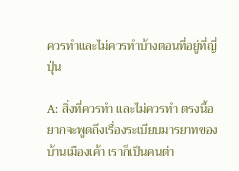ควรทำและไม่ควรทำบ้างตอนที่อยู่ที่ญี่ปุ่น

A: สิ่งที่ควรทำ และไม่ควรทำ ตรงนี้อยากจะพูดถึงเรื่องระเบียบมารยาทของบ้านเมืองเค้า เราก็เป็นคนต่า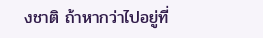งชาติ ถ้าหากว่าไปอยู่ที่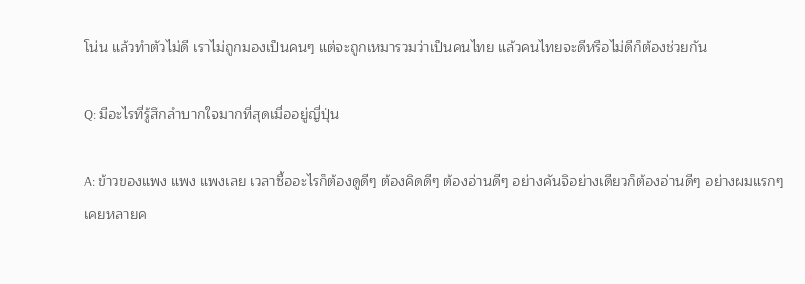โน่น แล้วทำตัวไม่ดี เราไม่ถูกมองเป็นคนๆ แต่จะถูกเหมารวมว่าเป็นคนไทย แล้วคนไทยจะดีหรือไม่ดีก็ต้องช่วยกัน

Q: มีอะไรที่รู้สึกลำบากใจมากที่สุดเมื่ออยู่ญี่ปุ่น

A: ข้าวของแพง แพง แพงเลย เวลาซื้ออะไรก็ต้องดูดีๆ ต้องคิดดีๆ ต้องอ่านดีๆ อย่างคันจิอย่างเดียวก็ต้องอ่านดีๆ อย่างผมแรกๆ เคยหลายค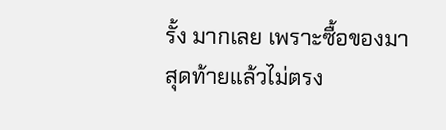รั้ง มากเลย เพราะซื้อของมาสุดท้ายแล้วไม่ตรง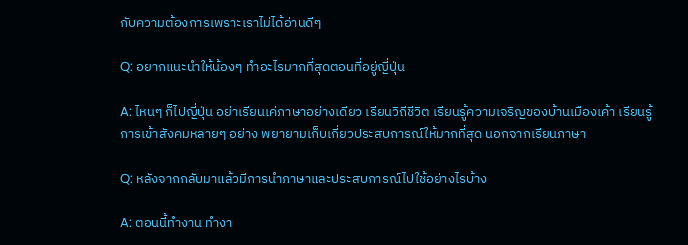กับความต้องการเพราะเราไม่ได้อ่านดีๆ

Q: อยากแนะนำให้น้องๆ ทำอะไรมากที่สุดตอนที่อยู่ญี่ปุ่น

A: ไหนๆ ก็ไปญี่ปุ่น อย่าเรียนเค่ภาษาอย่างเดียว เรียนวิถีชีวิต เรียนรู้ความเจริญของบ้านเมืองเค้า เรียนรู้การเข้าสังคมหลายๆ อย่าง พยายามเก็บเกี่ยวประสบการณ์ให้มากที่สุด นอกจากเรียนภาษา

Q: หลังจากกลับมาแล้วมีการนำภาษาและประสบการณ์ไปใช้อย่างไรบ้าง

A: ตอนนี้ทำงาน ทำงา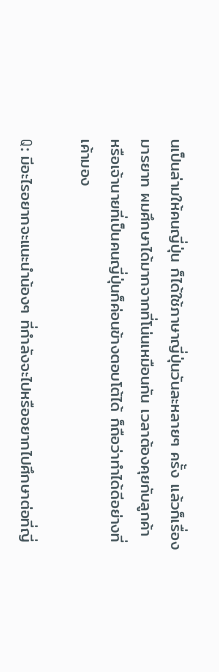นเป็นล่ามให้คนญี่ปุ่น ก็ได้ใช้ภาษาญี่ปุ่นวันละหลายๆ ครั้ง แล้วก็เรื่องมารยาท ผมศึกษาได้มากจากที่โน่นเหมือนกัน เวลาต้องคุยกับลูกค้า หรือเจ้านายที่เป็นคนญี่ปุ่นก็ค่อนข้างตอบโต้ได้ ก็ถือว่าทำได้ดีอย่างที่เค้ามอง

Q: มีอะไรอยากจะแนะนำน้องๆ ที่กำลังจะไปหรืออยากไปศึกษาต่อที่ญี่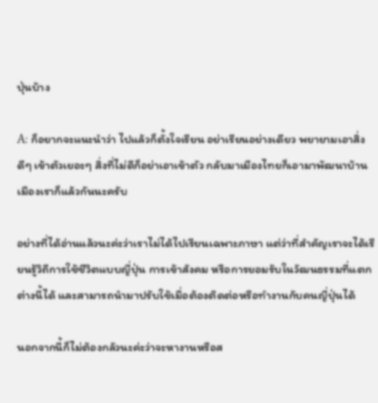ปุ่นบ้าง

A: ก็อยากจะแนะนำว่า ไปแล้วก็ตั้งใจเรียน อย่าเรียนอย่างเดียว พยายามเอาสิ่งดีๆ เข้าตัวเยอะๆ สิ่งที่ไม่ดีก็อย่าเอาเข้าตัว กลับมาเมืองไทยก็เอามาพัฒนาบ้านเมืองเราก็แล้วกันนะครับ

อย่างที่ได้อ่านแล้วนะค่ะว่าเราไม่ได้ไปเรียนเฉพาะภาษา แต่ว่าที่สำคัญเราจะได้เรียนรู้วิถีการใช้ชีวิตแบบญี่ปุ่น การเข้าสังคม หรือการยอมรับในวัฒนธรรมที่แตกต่างนี้ได้ และสามารถนำมาปรับใช้เมื่อต้องติดต่อหรือทำงานกับคนญี่ปุ่นได้

นอกจากนี้ก็ไม่ต้องกลัวนะค่ะว่าจะหางานหรือส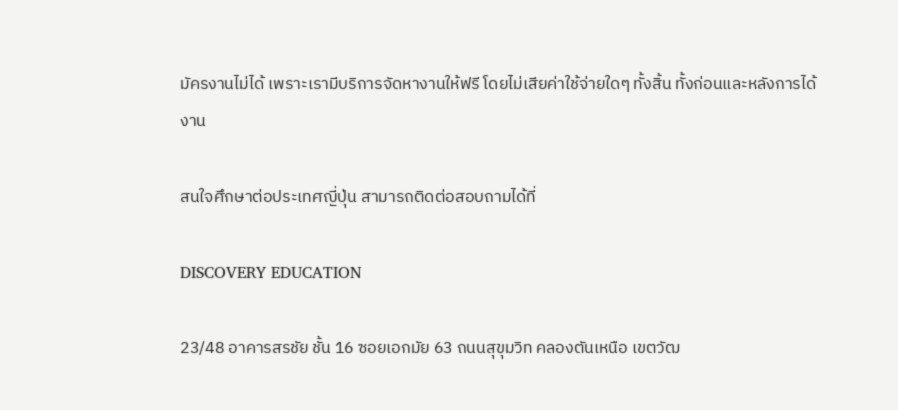มัครงานไม่ได้ เพราะเรามีบริการจัดหางานให้ฟรี โดยไม่เสียค่าใช้จ่ายใดๆ ทั้งสิ้น ทั้งก่อนและหลังการได้งาน

สนใจศึกษาต่อประเทศญี่ปุ่น สามารถติดต่อสอบถามได้ที่

DISCOVERY EDUCATION

23/48 อาคารสรชัย ชั้น 16 ซอยเอกมัย 63 ถนนสุขุมวิท คลองตันเหนือ เขตวัฒ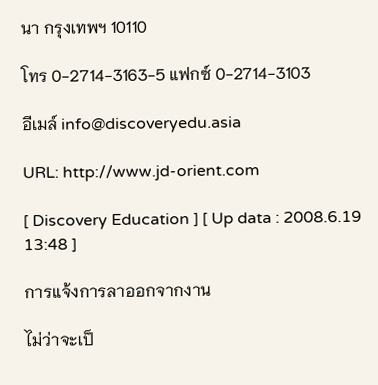นา กรุงเทพฯ 10110

โทร 0-2714-3163-5 แฟกซ์ 0-2714-3103

อีเมล์ info@discoveryedu.asia

URL: http://www.jd-orient.com

[ Discovery Education ] [ Up data : 2008.6.19 13:48 ]

การแจ้งการลาออกจากงาน

ไม่ว่าจะเป็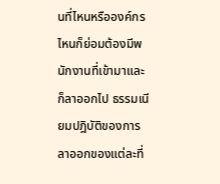นที่ไหนหรือองค์กรไหนก็ย่อมต้องมีพนักงานที่เข้ามาและก็ลาออกไป ธรรมเนียมปฎิบัติของการลาออกของแต่ละที่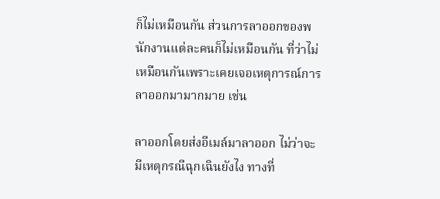ก็ไม่เหมือนกัน ส่วนการลาออกของพนักงานแต่ละคนก็ไม่เหมือนกัน ที่ว่าไม่เหมือนกันเพราะเคยเจอเหตุการณ์การลาออกมามากมาย เช่น

ลาออกโดยส่งอีเมล์มาลาออก ไม่ว่าจะมีเหตุกรณีฉุกเฉินยังไง ทางที่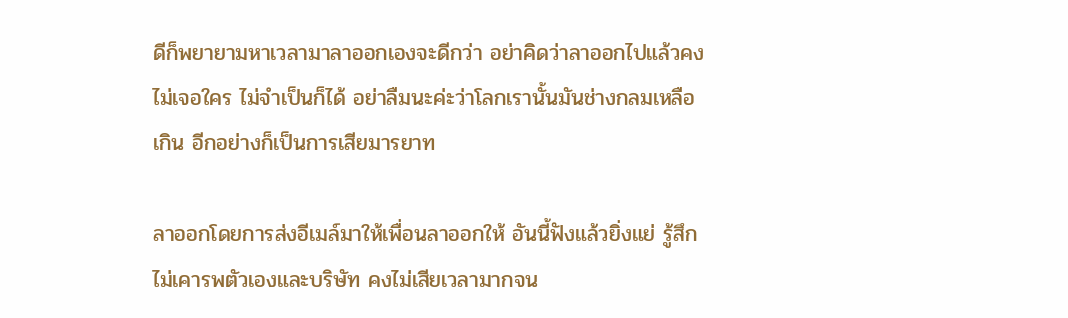ดีก็พยายามหาเวลามาลาออกเองจะดีกว่า อย่าคิดว่าลาออกไปแล้วคงไม่เจอใคร ไม่จำเป็นก็ได้ อย่าลืมนะค่ะว่าโลกเรานั้นมันช่างกลมเหลือเกิน อีกอย่างก็เป็นการเสียมารยาท

ลาออกโดยการส่งอีเมล์มาให้เพื่อนลาออกให้ อันนี้ฟังแล้วยิ่งแย่ รู้สึกไม่เคารพตัวเองและบริษัท คงไม่เสียเวลามากจน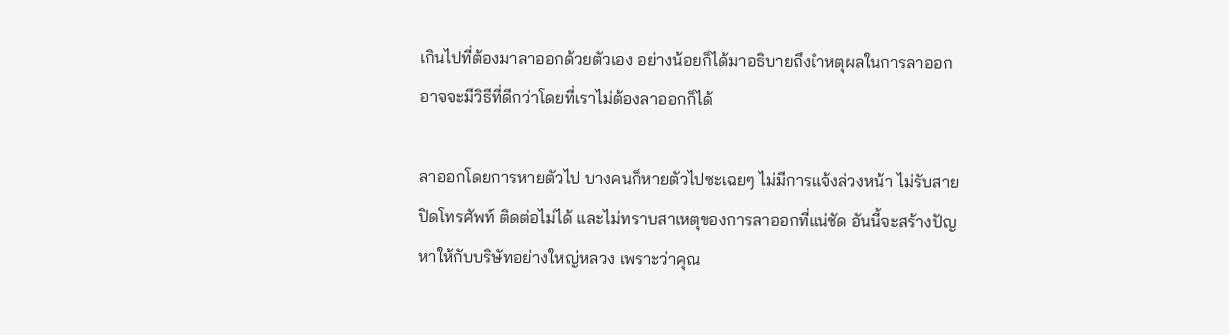เกินไปที่ต้องมาลาออกด้วยตัวเอง อย่างน้อยก็ได้มาอธิบายถึงเำหตุผลในการลาออก อาจจะมีวิธีที่ดีกว่าโดยที่เราไม่ต้องลาออกก็ได้

ลาออกโดยการหายตัวไป บางคนก็หายตัวไปซะเฉยๆ ไม่มีการแจ้งล่วงหน้า ไม่รับสาย ปิดโทรศัพท์ ติดต่อไม่ได้ และไม่ทราบสาเหตุของการลาออกที่แน่ชัด อันนี้จะสร้างปัญหาให้กับบริษัทอย่างใหญ่หลวง เพราะว่าคุณ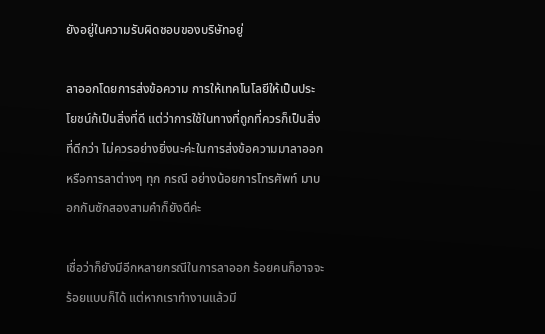ยังอยู่ในความรับผิดชอบของบริษัทอยู่

ลาออกโดยการส่งข้อความ การให้เทคโนโลยีให้เป็นประโยชน์ก้เป็นสิ่งที่ดี แต่ว่าการใช้ในทางที่ถูกที่ควรก็เป็นสิ่งที่ดีกว่า ไม่ควรอย่างยิ่งนะค่ะในการส่งข้อความมาลาออก หรือการลาต่างๆ ทุก กรณี อย่างน้อยการโทรศัพท์ มาบอกกันซักสองสามคำก็ยังดีค่ะ

เชื่อว่าก็ยังมีอีกหลายกรณีในการลาออก ร้อยคนก็อาจจะร้อยแบบก็ได้ แต่หากเราทำงานแล้วมี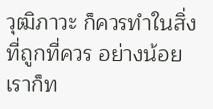วุฒิภาวะ ก็ควรทำในสิ่งที่ถูกที่ควร อย่างน้อยเราก็ท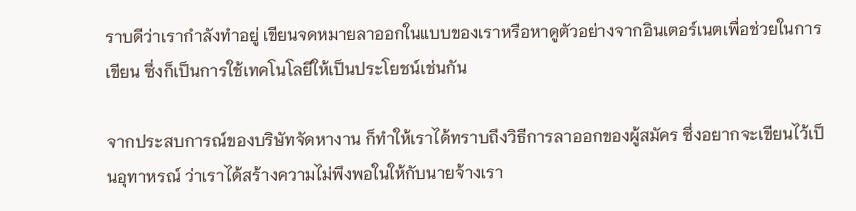ราบดีว่าเรากำลังทำอยู่ เขียนจดหมายลาออกในแบบของเราหรือหาดูตัวอย่างจากอินเตอร์เนตเพื่อช่วยในการเขียน ซึ่งก็เป็นการใช้เทคโนโลยีให้เป็นประโยชน์เช่นกัน

จากประสบการณ์ของบริษัทจัดหางาน ก็ทำให้เราได้ทราบถึงวิธีการลาออกของผู้สมัคร ซึ่งอยากจะเขียนไว้เป็นอุทาหรณ์ ว่าเราได้สร้างความไม่พึงพอในให้กับนายจ้างเรา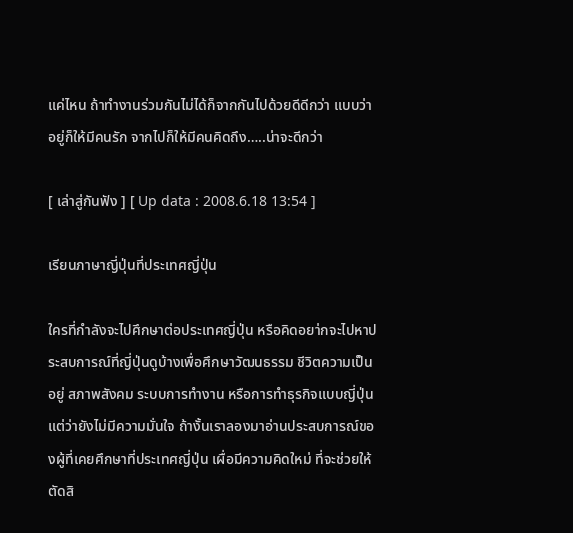แค่ไหน ถ้าทำงานร่วมกันไม่ได้ก็จากกันไปด้วยดีดีกว่า แบบว่าอยู่ก็ให้มีคนรัก จากไปก็ให้มีคนคิดถึง…..น่าจะดีกว่า

[ เล่าสู่กันฟัง ] [ Up data : 2008.6.18 13:54 ]

เรียนภาษาญี่ปุ่นที่ประเทศญี่ปุ่น

ใครที่กำลังจะไปศึกษาต่อประเทศญี่ปุ่น หรือคิดอยา่กจะไปหาประสบการณ์ที่ญี่ปุ่นดูบ้างเพื่อศึกษาวัฒนธรรม ชีวิตความเป็นอยู่ สภาพสังคม ระบบการทำงาน หรือการทำธุรกิจแบบญี่ปุ่น แต่ว่ายังไม่มีความมั่นใจ ถ้างั้นเราลองมาอ่านประสบการณ์ของผู้ที่เคยศึกษาที่ประเทศญี่ปุ่น เผื่อมีความคิดใหม่ ที่จะช่วยให้ตัดสิ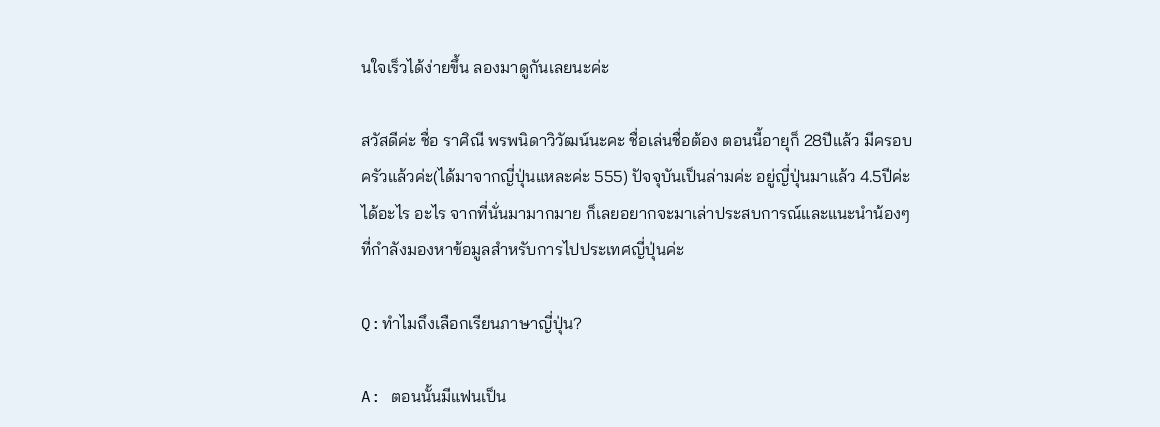นใจเร็วได้ง่ายขึ้น ลองมาดูกันเลยนะค่ะ

สวัสดีค่ะ ชื่อ ราศิณี พรพนิดาวิวัฒน์นะคะ ชื่อเล่นชื่อต้อง ตอนนี้อายุก็ 28ปีแล้ว มีครอบครัวแล้วค่ะ(ได้มาจากญี่ปุ่นแหละค่ะ 555) ปัจจุบันเป็นล่ามค่ะ อยู่ญี่ปุ่นมาแล้ว 4.5ปีค่ะ ได้อะไร อะไร จากที่นั่นมามากมาย ก็เลยอยากจะมาเล่าประสบการณ์และแนะนำน้องๆ ที่กำลังมองหาข้อมูลสำหรับการไปประเทศญี่ปุ่นค่ะ

Q:ทำไมถึงเลือกเรียนภาษาญี่ปุ่น?

A: ตอนนั้นมีแฟนเป็น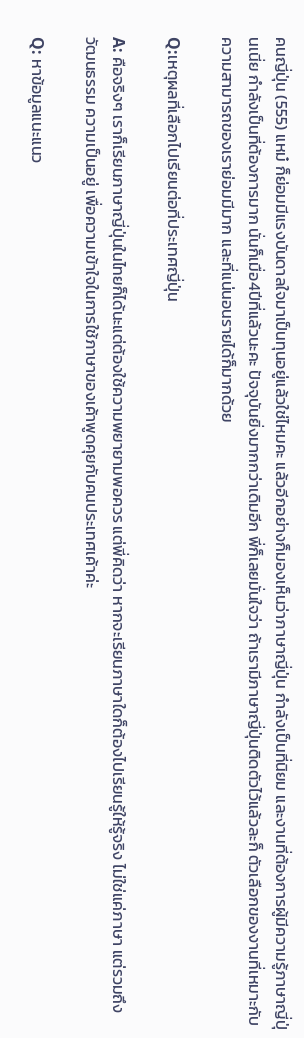คนญี่ปุ่น (555) แหม๋ ก็ย่อมมีแรงบันดาลใจมาเป็นทุนอยู่แล้วใช่ไหมคะ แล้วอีกอย่างก็มองเห็นว่าภาษาญี่ปุ่น กำลังเป็นที่นิยม และงานที่ต้องการผู้มีความรู้ภาษาญี่ปุ่นเนี่ย กำลังเป็นที่ต้องการมาก นั่นก็เมื่อ4ปีที่แล้วนะคะ ปัจจุบันยิ่งมากกว่าเดิมอีก พี่ก็เลยมั่นใจว่า ถ้าเรามีภาษาญี่ปุ่นติดตัวไว้แล้วละก็ ตัวเลือกของงานที่เหมาะกับความสามารถของเราย่อมมีมาก และที่แน่นอนรายได้ก็มากด้วย

Q:เหตุผลที่เลือกไปเรียนต่อที่ประเทศญี่ปุ่น

A: คือจริงๆ เราก็เรียนภาษาญี่ปุ่นในไทยก็ได้นะแต่ต้องใช้ความพยายามพอควร แต่พี่คิดว่า หากจะเรียนภาษาใดก็ต้องไปเรียนรู้ให้รู้จริง ไม่ใช่แค่ภาษา แต่รวมถึงวัฒนธรรม ความเป็นอยู่ เพื่อความเข้าใจในการใช้ภาษาของเค้าพูดคุยกับคนประเทศเค้าค่ะ

Q: หาข้อมูลแนะแนว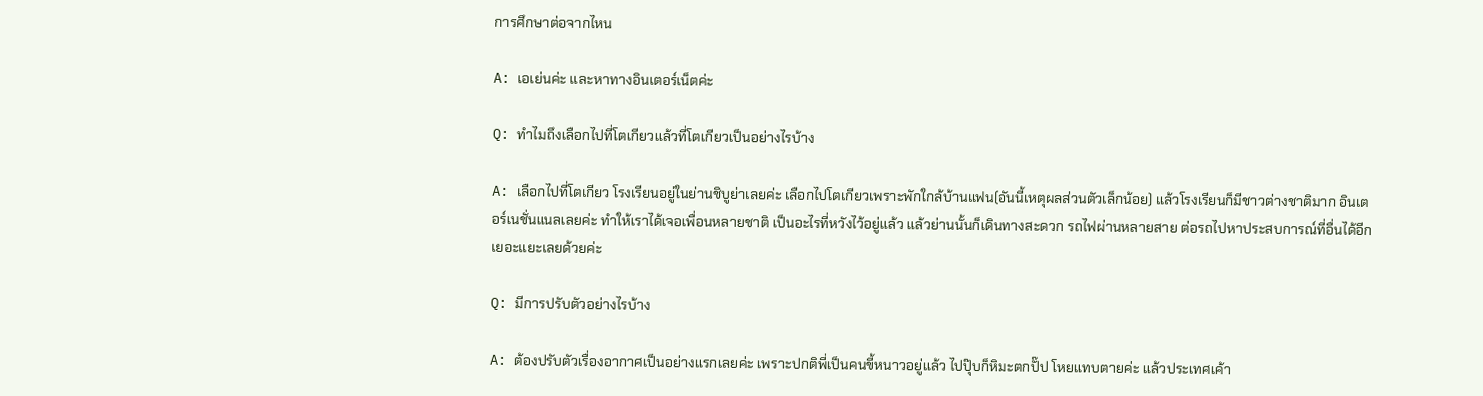การศึกษาต่อจากไหน

A: เอเย่นค่ะ และหาทางอินเตอร์เน็ตค่ะ

Q: ทำไมถึงเลือกไปที่โตเกียวแล้วที่โตเกียวเป็นอย่างไรบ้าง

A: เลือกไปที่โตเกียว โรงเรียนอยู่ในย่านชิบูย่าเลยค่ะ เลือกไปโตเกียวเพราะพักใกล้บ้านแฟน(อันนี้เหตุผลส่วนตัวเล็กน้อย) แล้วโรงเรียนก็มีชาวต่างชาติมาก อินเตอร์เนชั่นแนลเลยค่ะ ทำให้เราได้เจอเพื่อนหลายชาติ เป็นอะไรที่หวังไว้อยู่แล้ว แล้วย่านนั้นก็เดินทางสะดวก รถไฟผ่านหลายสาย ต่อรถไปหาประสบการณ์ที่อื่นได้อีกเยอะแยะเลยด้วยค่ะ

Q: มีการปรับตัวอย่างไรบ้าง

A: ต้องปรับตัวเรื่องอากาศเป็นอย่างแรกเลยค่ะ เพราะปกติพี่เป็นคนขี้หนาวอยู่แล้ว ไปปุ๊บก็หิมะตกปั๊ป โหยแทบตายค่ะ แล้วประเทศเค้า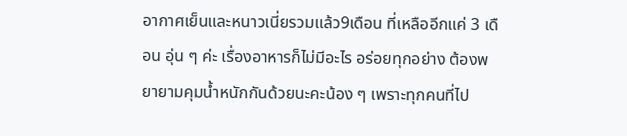อากาศเย็นและหนาวเนี่ยรวมแล้ว9เดือน ที่เหลืออีกแค่ 3 เดือน อุ่น ๆ ค่ะ เรื่องอาหารก็ไม่มีอะไร อร่อยทุกอย่าง ต้องพยายามคุมน้ำหนักกันด้วยนะคะน้อง ๆ เพราะทุกคนที่ไป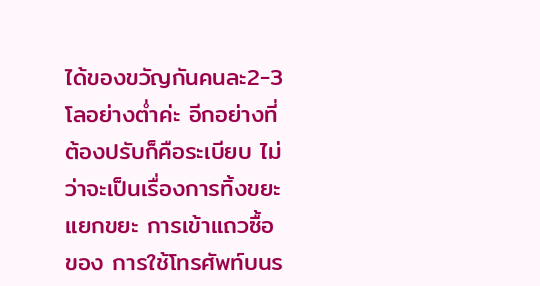ได้ของขวัญกันคนละ2-3โลอย่างต่ำค่ะ อีกอย่างที่ต้องปรับก็คือระเบียบ ไม่ว่าจะเป็นเรื่องการทิ้งขยะแยกขยะ การเข้าแถวซื้อของ การใช้โทรศัพท์บนร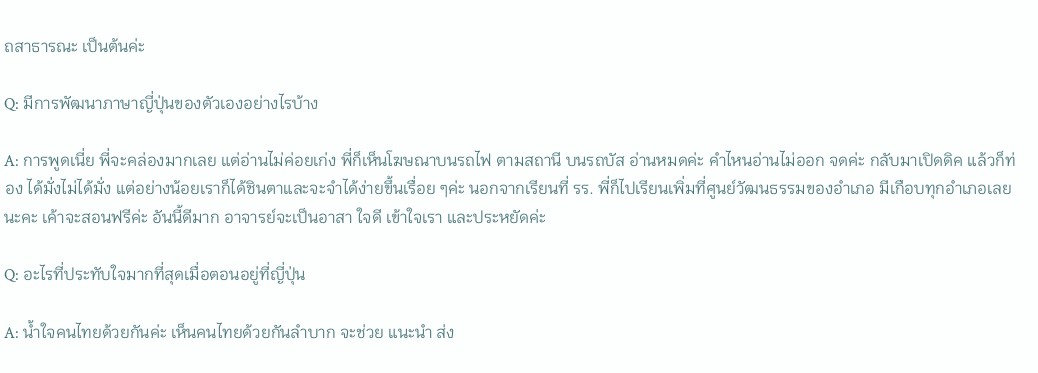ถสาธารณะ เป็นต้นค่ะ

Q: มีการพัฒนาภาษาญี่ปุ่นของตัวเองอย่างไรบ้าง

A: การพูดเนี่ย พี่จะคล่องมากเลย แต่อ่านไม่ค่อยเก่ง พี่ก็เห็นโฆษณาบนรถไฟ ตามสถานี บนรถบัส อ่านหมดค่ะ คำไหนอ่านไม่ออก จดค่ะ กลับมาเปิดดิค แล้วก็ท่อง ได้มั่งไม่ได้มั่ง แต่อย่างน้อยเราก็ได้ชินตาและจะจำได้ง่ายขึ้นเรื่อย ๆค่ะ นอกจากเรียนที่ รร. พี่ก็ไปเรียนเพิ่มที่ศูนย์วัฒนธรรมของอำเภอ มีเกือบทุกอำเภอเลยนะคะ เค้าจะสอนฟรีค่ะ อันนี้ดีมาก อาจารย์จะเป็นอาสา ใจดี เข้าใจเรา และประหยัดค่ะ

Q: อะไรที่ประทับใจมากที่สุดเมื่อตอนอยู่ที่ญี่ปุ่น

A: น้ำใจคนไทยด้วยกันค่ะ เห็นคนไทยด้วยกันลำบาก จะช่วย แนะนำ ส่ง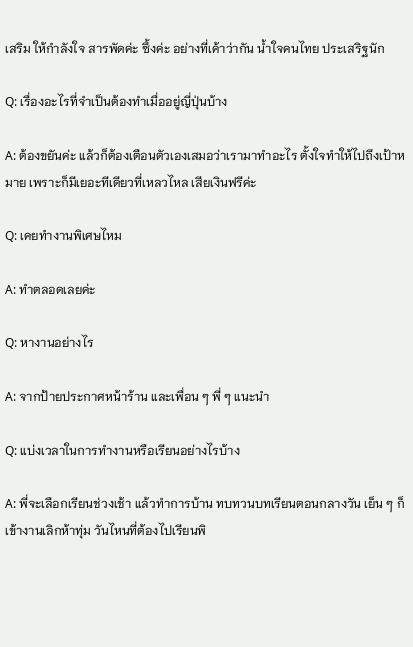เสริม ให้กำลังใจ สารพัดค่ะ ซึ้งค่ะ อย่างที่เค้าว่ากัน น้ำใจคนไทย ประเสริฐนัก

Q: เรื่องอะไรที่จำเป็นต้องทำเมื่ออยู่ญี่ปุ่นบ้าง

A: ต้องขยันค่ะ แล้วก็ต้องเตือนตัวเองเสมอว่าเรามาทำอะไร ตั้งใจทำให้ไปถึงเป้าหมาย เพราะก็มีเยอะทีเดียวที่เหลวไหล เสียเงินฟรีค่ะ

Q: เคยทำงานพิเศษไหม

A: ทำตลอดเลยค่ะ

Q: หางานอย่างไร

A: จากป้ายประกาศหน้าร้าน และเพื่อน ๆ พี่ ๆ แนะนำ

Q: แบ่งเวลาในการทำงานหรือเรียนอย่างไรบ้าง

A: พี่จะเลือกเรียนช่วงเช้า แล้วทำการบ้าน ทบทวนบทเรียนตอนกลางวัน เย็น ๆ ก็เข้างานเลิกห้าทุ่ม วันไหนที่ต้องไปเรียนพิ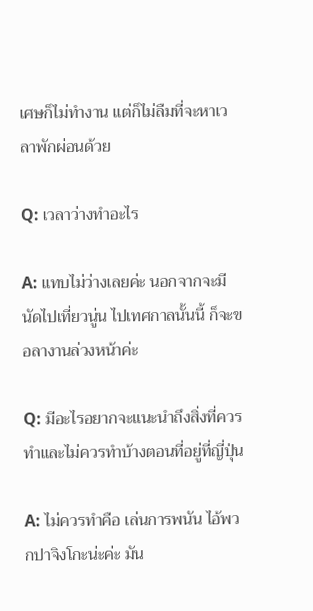เศษก็ไม่ทำงาน แต่ก็ไม่ลืมที่จะหาเวลาพักผ่อนด้วย

Q: เวลาว่างทำอะไร

A: แทบไม่ว่างเลยค่ะ นอกจากจะมีนัดไปเที่ยวนู่น ไปเทศกาลนั้นนี้ ก็จะขอลางานล่วงหน้าค่ะ

Q: มีอะไรอยากจะแนะนำถึงสิ่งที่ควรทำและไม่ควรทำบ้างตอนที่อยู่ที่ญี่ปุ่น

A: ไม่ควรทำคือ เล่นการพนัน ไอ้พวกปาจิงโกะน่ะค่ะ มัน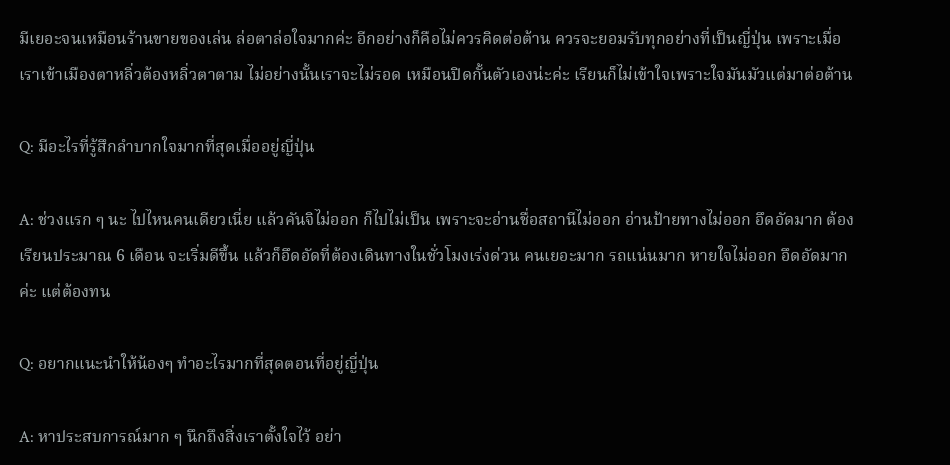มีเยอะจนเหมือนร้านขายของเล่น ล่อตาล่อใจมากค่ะ อีกอย่างก็คือไม่ควรคิดต่อต้าน ควรจะยอมรับทุกอย่างที่เป็นญี่ปุ่น เพราะเมื่อเราเข้าเมืองตาหลิ่วต้องหลิ่วตาตาม ไม่อย่างนั้นเราจะไม่รอด เหมือนปิดกั้นตัวเองน่ะค่ะ เรียนก็ไม่เข้าใจเพราะใจมันมัวแต่มาต่อต้าน

Q: มีอะไรที่รู้สึกลำบากใจมากที่สุดเมื่ออยู่ญี่ปุ่น

A: ช่วงแรก ๆ นะ ไปไหนคนเดียวเนี่ย แล้วคันจิไม่ออก ก็ไปไม่เป็น เพราะจะอ่านชื่อสถานีไม่ออก อ่านป้ายทางไม่ออก อึดอัดมาก ต้องเรียนประมาณ 6 เดือน จะเริ่มดีขึ้น แล้วก็อึดอัดที่ต้องเดินทางในชั่วโมงเร่งด่วน คนเยอะมาก รถแน่นมาก หายใจไม่ออก อึดอัดมากค่ะ แต่ต้องทน

Q: อยากแนะนำให้น้องๆ ทำอะไรมากที่สุดตอนที่อยู่ญี่ปุ่น

A: หาประสบการณ์มาก ๆ นึกถึงสิ่งเราตั้งใจไว้ อย่า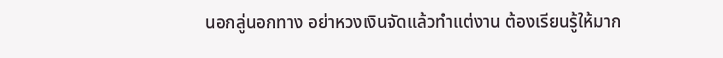นอกลู่นอกทาง อย่าหวงเงินจัดแล้วทำแต่งาน ต้องเรียนรู้ให้มาก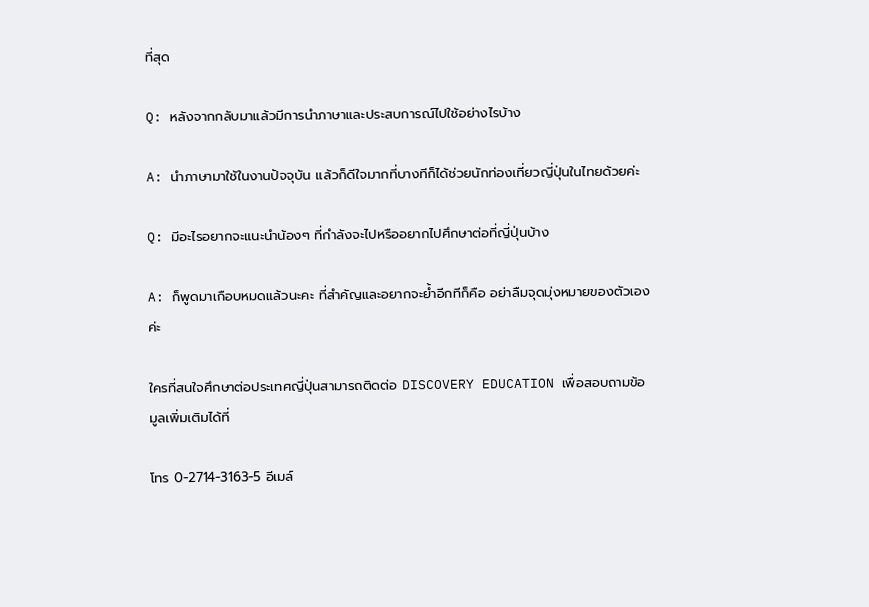ที่สุด

Q: หลังจากกลับมาแล้วมีการนำภาษาและประสบการณ์ไปใช้อย่างไรบ้าง

A: นำภาษามาใช้ในงานปัจจุบัน แล้วก็ดีใจมากที่บางทีก็ได้ช่วยนักท่องเที่ยวญี่ปุ่นในไทยด้วยค่ะ

Q: มีอะไรอยากจะแนะนำน้องๆ ที่กำลังจะไปหรืออยากไปศึกษาต่อที่ญี่ปุ่นบ้าง

A: ก็พูดมาเกือบหมดแล้วนะคะ ที่สำคัญและอยากจะย้ำอีกทีก็คือ อย่าลืมจุดมุ่งหมายของตัวเองค่ะ

ใครที่สนใจศึกษาต่อประเทศญี่ปุ่นสามารถติดต่อ DISCOVERY EDUCATION เพื่อสอบถามข้อมูลเพิ่มเติมได้ที่

โทร 0-2714-3163-5 อีเมล์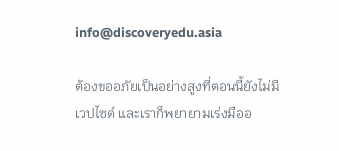info@discoveryedu.asia

ต้องขออภัยเป็นอย่างสูงที่ตอนนี้ยังไม่มีเวปไซด์ และเราก็พยายามเร่งมืออ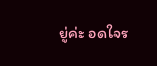ยู่ค่ะ อดใจร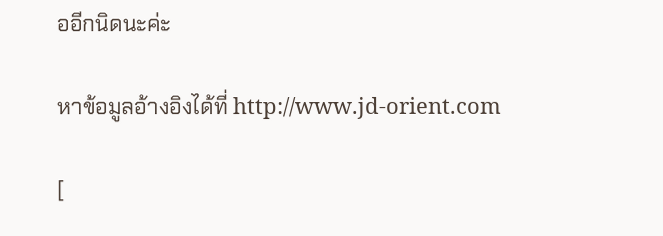ออีกนิดนะค่ะ

หาข้อมูลอ้างอิงได้ที่ http://www.jd-orient.com

[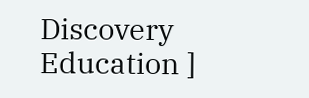Discovery Education ]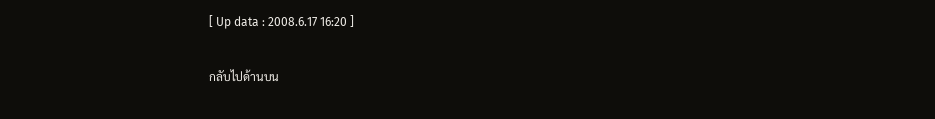[ Up data : 2008.6.17 16:20 ]

กลับไปด้านบน